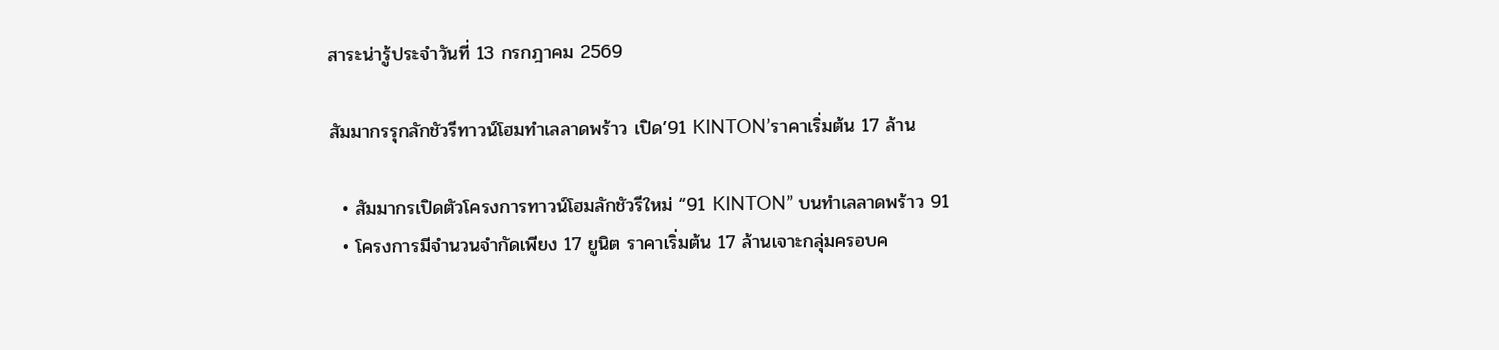สาระน่ารู้ประจำวันที่ 13 กรกฎาคม 2569

สัมมากรรุกลักชัวรีทาวน์โฮมทำเลลาดพร้าว เปิด’91 KINTON’ราคาเริ่มต้น 17 ล้าน

  • สัมมากรเปิดตัวโครงการทาวน์โฮมลักชัวรีใหม่ “91 KINTON” บนทำเลลาดพร้าว 91
  • โครงการมีจำนวนจำกัดเพียง 17 ยูนิต ราคาเริ่มต้น 17 ล้านเจาะกลุ่มครอบค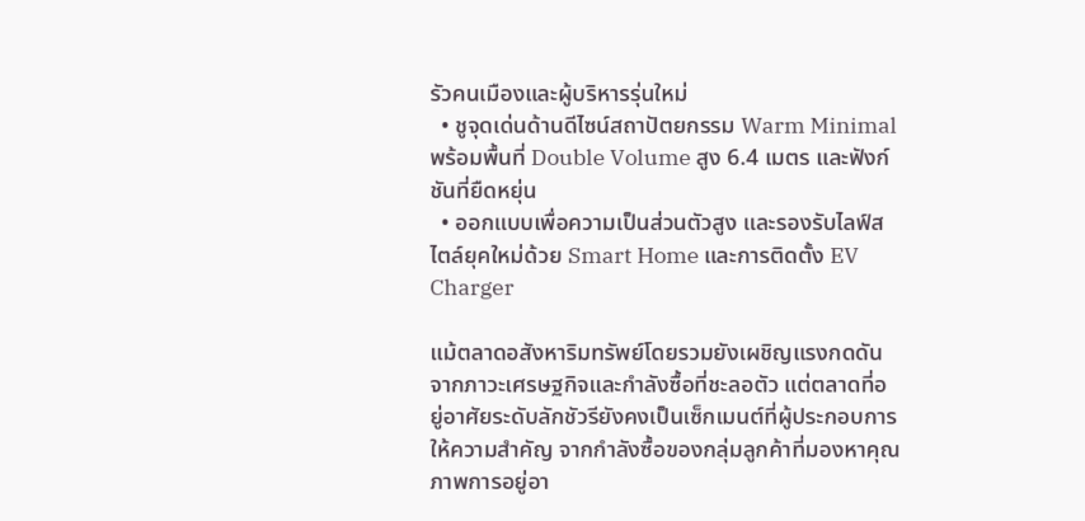รัวคนเมืองและผู้บริหารรุ่นใหม่
  • ชูจุดเด่นด้านดีไซน์สถาปัตยกรรม Warm Minimal พร้อมพื้นที่ Double Volume สูง 6.4 เมตร และฟังก์ชันที่ยืดหยุ่น
  • ออกแบบเพื่อความเป็นส่วนตัวสูง และรองรับไลฟ์สไตล์ยุคใหม่ด้วย Smart Home และการติดตั้ง EV Charger

แม้ตลาดอสังหาริมทรัพย์โดยรวมยังเผชิญแรงกดดันจากภาวะเศรษฐกิจและกำลังซื้อที่ชะลอตัว แต่ตลาดที่อยู่อาศัยระดับลักชัวรียังคงเป็นเซ็กเมนต์ที่ผู้ประกอบการให้ความสำคัญ จากกำลังซื้อของกลุ่มลูกค้าที่มองหาคุณภาพการอยู่อา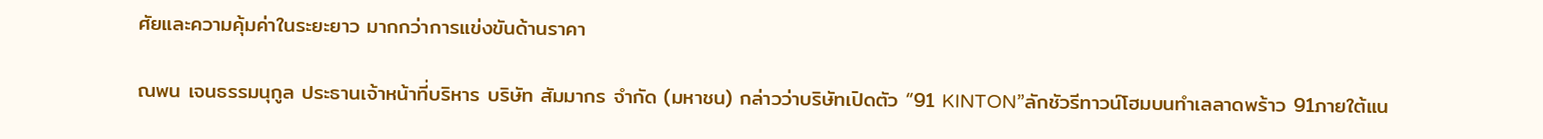ศัยและความคุ้มค่าในระยะยาว มากกว่าการแข่งขันด้านราคา

ณพน เจนธรรมนุกูล ประธานเจ้าหน้าที่บริหาร บริษัท สัมมากร จำกัด (มหาชน) กล่าวว่าบริษัทเปิดตัว “91 KINTON”ลักชัวรีทาวน์โฮมบนทำเลลาดพร้าว 91ภายใต้แน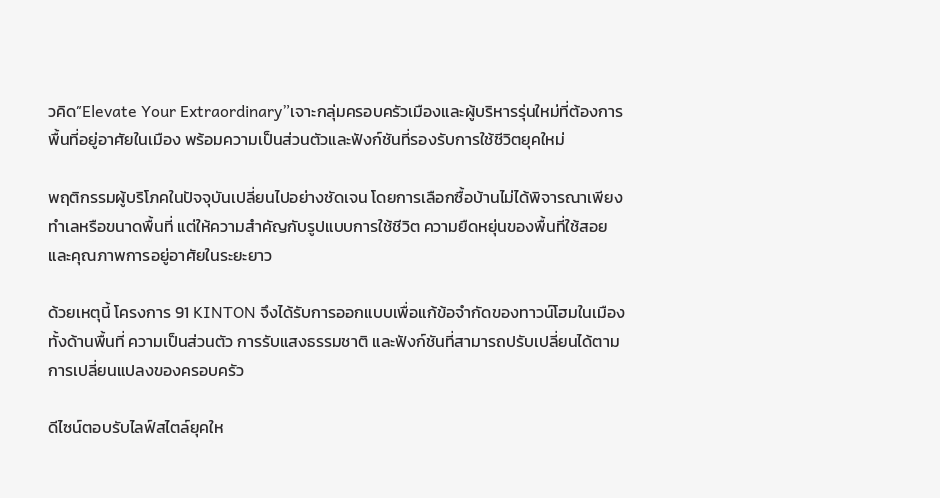วคิด”Elevate Your Extraordinary”เจาะกลุ่มครอบครัวเมืองและผู้บริหารรุ่นใหม่ที่ต้องการพื้นที่อยู่อาศัยในเมือง พร้อมความเป็นส่วนตัวและฟังก์ชันที่รองรับการใช้ชีวิตยุคใหม่

พฤติกรรมผู้บริโภคในปัจจุบันเปลี่ยนไปอย่างชัดเจน โดยการเลือกซื้อบ้านไม่ได้พิจารณาเพียงทำเลหรือขนาดพื้นที่ แต่ให้ความสำคัญกับรูปแบบการใช้ชีวิต ความยืดหยุ่นของพื้นที่ใช้สอย และคุณภาพการอยู่อาศัยในระยะยาว

ด้วยเหตุนี้ โครงการ 91 KINTON จึงได้รับการออกแบบเพื่อแก้ข้อจำกัดของทาวน์โฮมในเมือง ทั้งด้านพื้นที่ ความเป็นส่วนตัว การรับแสงธรรมชาติ และฟังก์ชันที่สามารถปรับเปลี่ยนได้ตามการเปลี่ยนแปลงของครอบครัว

ดีไซน์ตอบรับไลฟ์สไตล์ยุคให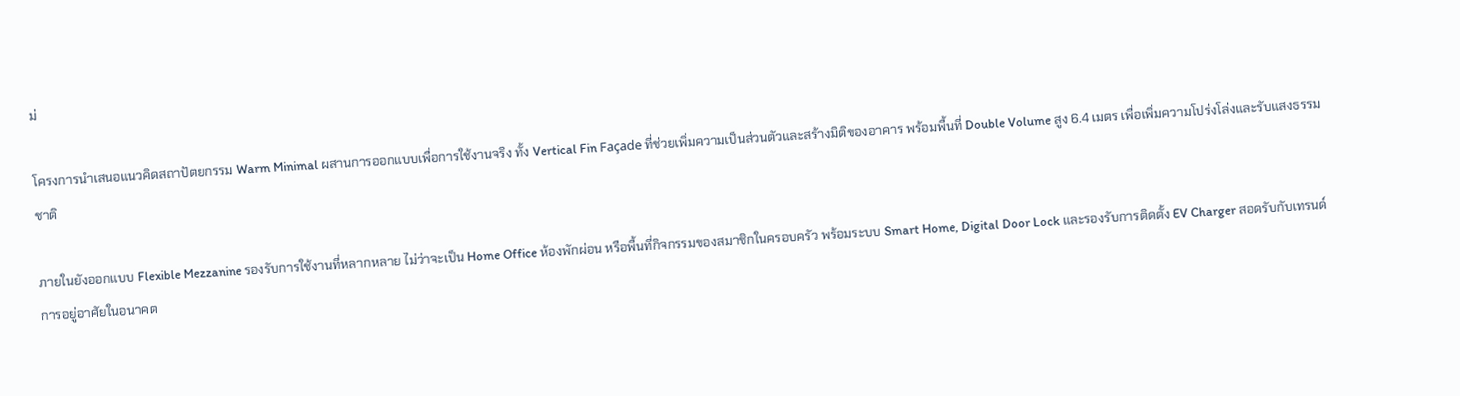ม่

โครงการนำเสนอแนวคิดสถาปัตยกรรม Warm Minimal ผสานการออกแบบเพื่อการใช้งานจริง ทั้ง Vertical Fin Façade ที่ช่วยเพิ่มความเป็นส่วนตัวและสร้างมิติของอาคาร พร้อมพื้นที่ Double Volume สูง 6.4 เมตร เพื่อเพิ่มความโปร่งโล่งและรับแสงธรรมชาติ

ภายในยังออกแบบ Flexible Mezzanine รองรับการใช้งานที่หลากหลาย ไม่ว่าจะเป็น Home Office ห้องพักผ่อน หรือพื้นที่กิจกรรมของสมาชิกในครอบครัว พร้อมระบบ Smart Home, Digital Door Lock และรองรับการติดตั้ง EV Charger สอดรับกับเทรนด์การอยู่อาศัยในอนาคต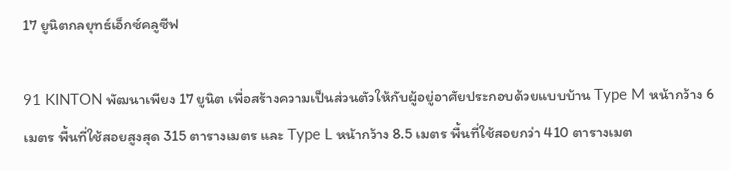17 ยูนิตกลยุทธ์เอ็กซ์คลูซีฟ

91 KINTON พัฒนาเพียง 17 ยูนิต เพื่อสร้างความเป็นส่วนตัวให้กับผู้อยู่อาศัยประกอบด้วยแบบบ้าน Type M หน้ากว้าง 6 เมตร พื้นที่ใช้สอยสูงสุด 315 ตารางเมตร และ Type L หน้ากว้าง 8.5 เมตร พื้นที่ใช้สอยกว่า 410 ตารางเมต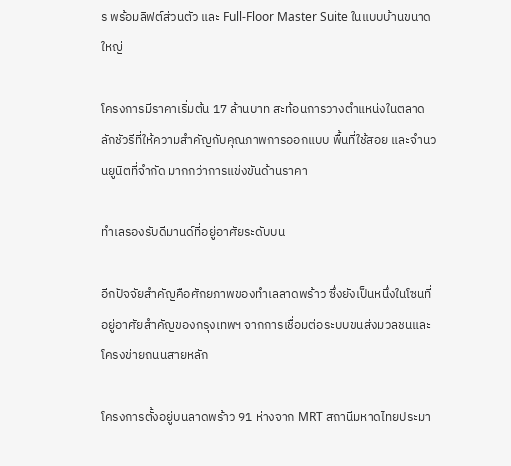ร พร้อมลิฟต์ส่วนตัว และ Full-Floor Master Suite ในแบบบ้านขนาดใหญ่

โครงการมีราคาเริ่มต้น 17 ล้านบาท สะท้อนการวางตำแหน่งในตลาดลักชัวรีที่ให้ความสำคัญกับคุณภาพการออกแบบ พื้นที่ใช้สอย และจำนวนยูนิตที่จำกัด มากกว่าการแข่งขันด้านราคา

ทำเลรองรับดีมานด์ที่อยู่อาศัยระดับบน

อีกปัจจัยสำคัญคือศักยภาพของทำเลลาดพร้าว ซึ่งยังเป็นหนึ่งในโซนที่อยู่อาศัยสำคัญของกรุงเทพฯ จากการเชื่อมต่อระบบขนส่งมวลชนและโครงข่ายถนนสายหลัก

โครงการตั้งอยู่บนลาดพร้าว 91 ห่างจาก MRT สถานีมหาดไทยประมา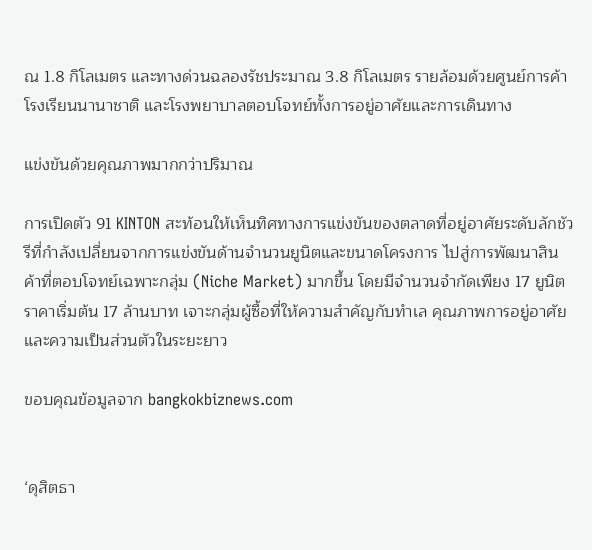ณ 1.8 กิโลเมตร และทางด่วนฉลองรัชประมาณ 3.8 กิโลเมตร รายล้อมด้วยศูนย์การค้า โรงเรียนนานาชาติ และโรงพยาบาลตอบโจทย์ทั้งการอยู่อาศัยและการเดินทาง

แข่งขันด้วยคุณภาพมากกว่าปริมาณ

การเปิดตัว 91 KINTON สะท้อนให้เห็นทิศทางการแข่งขันของตลาดที่อยู่อาศัยระดับลักชัวรีที่กำลังเปลี่ยนจากการแข่งขันด้านจำนวนยูนิตและขนาดโครงการ ไปสู่การพัฒนาสินค้าที่ตอบโจทย์เฉพาะกลุ่ม (Niche Market) มากขึ้น โดยมีจำนวนจำกัดเพียง 17 ยูนิต ราคาเริ่มต้น 17 ล้านบาท เจาะกลุ่มผู้ซื้อที่ให้ความสำคัญกับทำเล คุณภาพการอยู่อาศัย และความเป็นส่วนตัวในระยะยาว

ขอบคุณข้อมูลจาก bangkokbiznews.com


‘ดุสิตธา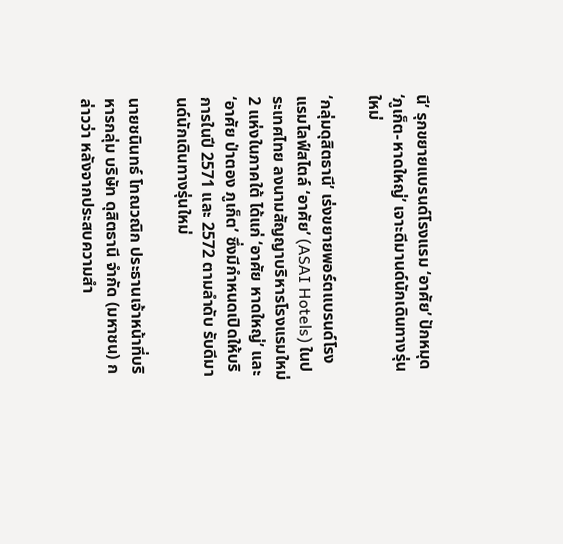นี’ รุกขยายแบรนด์โรงแรม ‘อาศัย’ ปักหมุด ‘ภูเก็ต-หาดใหญ่’ เจาะดีมานด์นักเดินทางรุ่นใหม่

‘กลุ่มดุสิตธานี’ เร่งขยายพอร์ตแบรนด์โรงแรมไลฟ์สไตล์ ‘อาศัย’ (ASAI Hotels) ในประเทศไทย ลงนามสัญญาบริหารโรงแรมใหม่ 2 แห่งในภาคใต้ ได้แก่ ‘อาศัย หาดใหญ่’ และ ‘อาศัย ป่าตอง ภูเก็ต’ ซึ่งมีกำหนดเปิดให้บริการในปี 2571 และ 2572 ตามลำดับ รับดีมานด์นักเดินทางรุ่นใหม่

นายชนินทธ์ โทณวณิก ประธานเจ้าหน้าที่บริหารกลุ่ม บริษัท ดุสิตธานี จำกัด (มหาชน) กล่าวว่า หลังจากประสบความสำ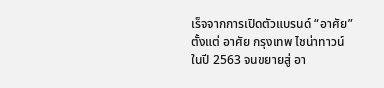เร็จจากการเปิดตัวแบรนด์ “อาศัย” ตั้งแต่ อาศัย กรุงเทพ ไชน่าทาวน์ ในปี 2563 จนขยายสู่ อา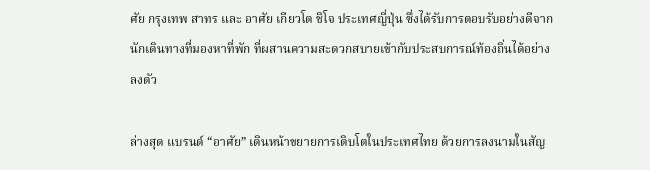ศัย กรุงเทพ สาทร และ อาศัย เกียวโต ชิโจ ประเทศญี่ปุ่น ซึ่งได้รับการตอบรับอย่างดีจากนักเดินทางที่มองหาที่พัก ที่ผสานความสะดวกสบายเข้ากับประสบการณ์ท้องถิ่นได้อย่างลงตัว

ล่างสุด แบรนด์ “อาศัย” เดินหน้าขยายการเติบโตในประเทศไทย ด้วยการลงนามในสัญ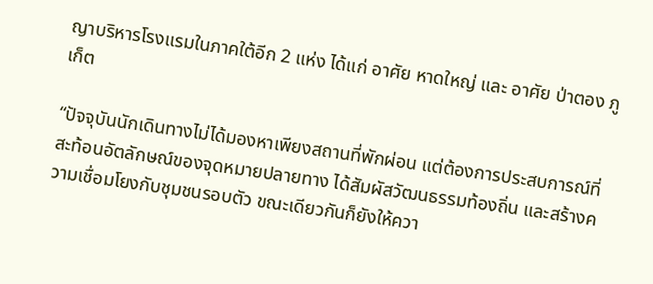ญาบริหารโรงแรมในภาคใต้อีก 2 แห่ง ได้แก่ อาศัย หาดใหญ่ และ อาศัย ป่าตอง ภูเก็ต

“ปัจจุบันนักเดินทางไม่ได้มองหาเพียงสถานที่พักผ่อน แต่ต้องการประสบการณ์ที่สะท้อนอัตลักษณ์ของจุดหมายปลายทาง ได้สัมผัสวัฒนธรรมท้องถิ่น และสร้างความเชื่อมโยงกับชุมชนรอบตัว ขณะเดียวกันก็ยังให้ควา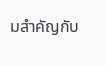มสำคัญกับ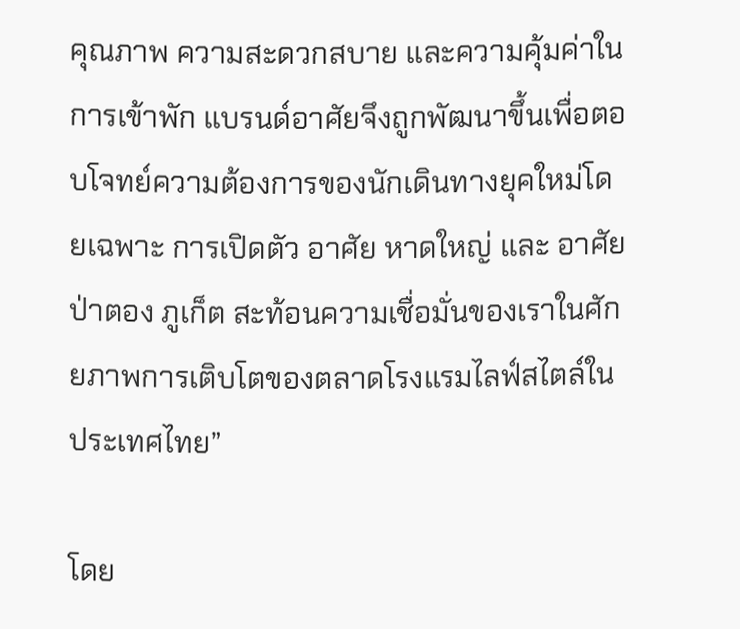คุณภาพ ความสะดวกสบาย และความคุ้มค่าในการเข้าพัก แบรนด์อาศัยจึงถูกพัฒนาขึ้นเพื่อตอบโจทย์ความต้องการของนักเดินทางยุคใหม่โดยเฉพาะ การเปิดตัว อาศัย หาดใหญ่ และ อาศัย ป่าตอง ภูเก็ต สะท้อนความเชื่อมั่นของเราในศักยภาพการเติบโตของตลาดโรงแรมไลฟ์สไตล์ในประเทศไทย”

โดย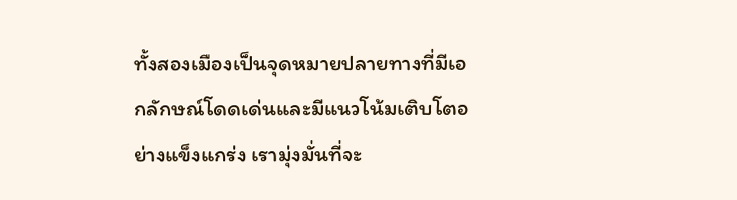ทั้งสองเมืองเป็นจุดหมายปลายทางที่มีเอกลักษณ์โดดเด่นและมีแนวโน้มเติบโตอย่างแข็งแกร่ง เรามุ่งมั่นที่จะ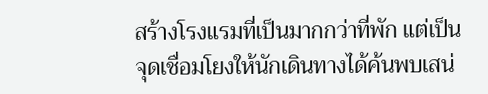สร้างโรงแรมที่เป็นมากกว่าที่พัก แต่เป็นจุดเชื่อมโยงให้นักเดินทางได้ค้นพบเสน่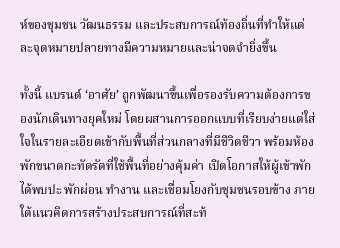ห์ของชุมชน วัฒนธรรม และประสบการณ์ท้องถิ่นที่ทำให้แต่ละจุดหมายปลายทางมีความหมายและน่าจดจำยิ่งขึ้น

ทั้งนี้ แบรนด์ ‘อาศัย’ ถูกพัฒนาขึ้นเพื่อรองรับความต้องการของนักเดินทางยุคใหม่ โดยผสานการออกแบบที่เรียบง่ายแต่ใส่ใจในรายละเอียดเข้ากับพื้นที่ส่วนกลางที่มีชีวิตชีวา พร้อมห้องพักขนาดกะทัดรัดที่ใช้พื้นที่อย่างคุ้มค่า เปิดโอกาสให้ผู้เข้าพักได้พบปะ พักผ่อน ทำงาน และเชื่อมโยงกับชุมชนรอบข้าง ภายใต้แนวคิดการสร้างประสบการณ์ที่สะท้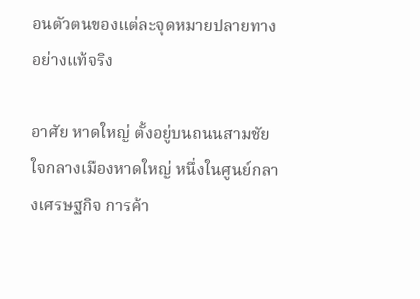อนตัวตนของแต่ละจุดหมายปลายทางอย่างแท้จริง

อาศัย หาดใหญ่ ตั้งอยู่บนถนนสามชัย ใจกลางเมืองหาดใหญ่ หนึ่งในศูนย์กลางเศรษฐกิจ การค้า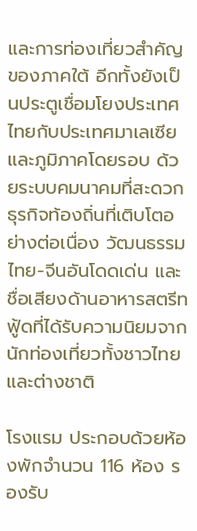และการท่องเที่ยวสำคัญของภาคใต้ อีกทั้งยังเป็นประตูเชื่อมโยงประเทศไทยกับประเทศมาเลเซียและภูมิภาคโดยรอบ ด้วยระบบคมนาคมที่สะดวก ธุรกิจท้องถิ่นที่เติบโตอย่างต่อเนื่อง วัฒนธรรมไทย-จีนอันโดดเด่น และชื่อเสียงด้านอาหารสตรีทฟู้ดที่ได้รับความนิยมจากนักท่องเที่ยวทั้งชาวไทยและต่างชาติ

โรงแรม ประกอบด้วยห้องพักจำนวน 116 ห้อง รองรับ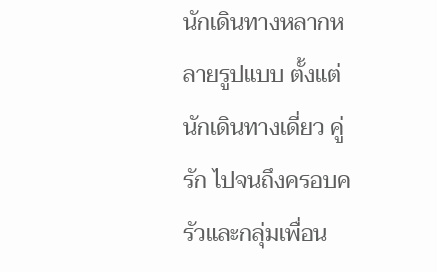นักเดินทางหลากหลายรูปแบบ ตั้งแต่นักเดินทางเดี่ยว คู่รัก ไปจนถึงครอบครัวและกลุ่มเพื่อน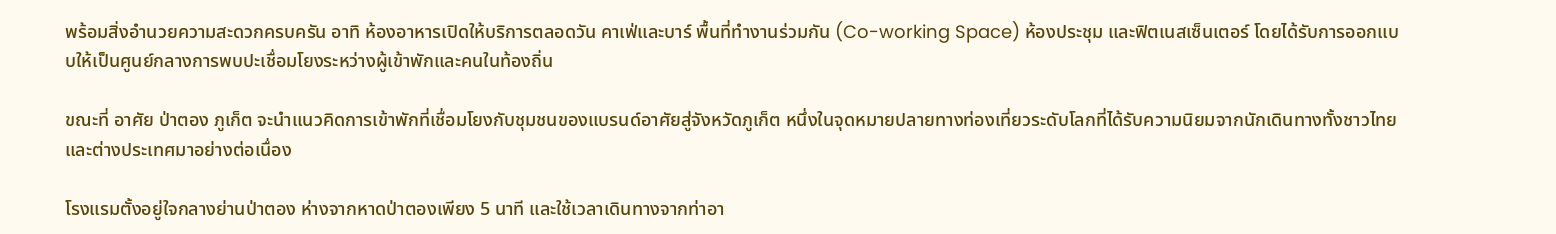พร้อมสิ่งอำนวยความสะดวกครบครัน อาทิ ห้องอาหารเปิดให้บริการตลอดวัน คาเฟ่และบาร์ พื้นที่ทำงานร่วมกัน (Co-working Space) ห้องประชุม และฟิตเนสเซ็นเตอร์ โดยได้รับการออกแบบให้เป็นศูนย์กลางการพบปะเชื่อมโยงระหว่างผู้เข้าพักและคนในท้องถิ่น

ขณะที่ อาศัย ป่าตอง ภูเก็ต จะนำแนวคิดการเข้าพักที่เชื่อมโยงกับชุมชนของแบรนด์อาศัยสู่จังหวัดภูเก็ต หนึ่งในจุดหมายปลายทางท่องเที่ยวระดับโลกที่ได้รับความนิยมจากนักเดินทางทั้งชาวไทยและต่างประเทศมาอย่างต่อเนื่อง

โรงแรมตั้งอยู่ใจกลางย่านป่าตอง ห่างจากหาดป่าตองเพียง 5 นาที และใช้เวลาเดินทางจากท่าอา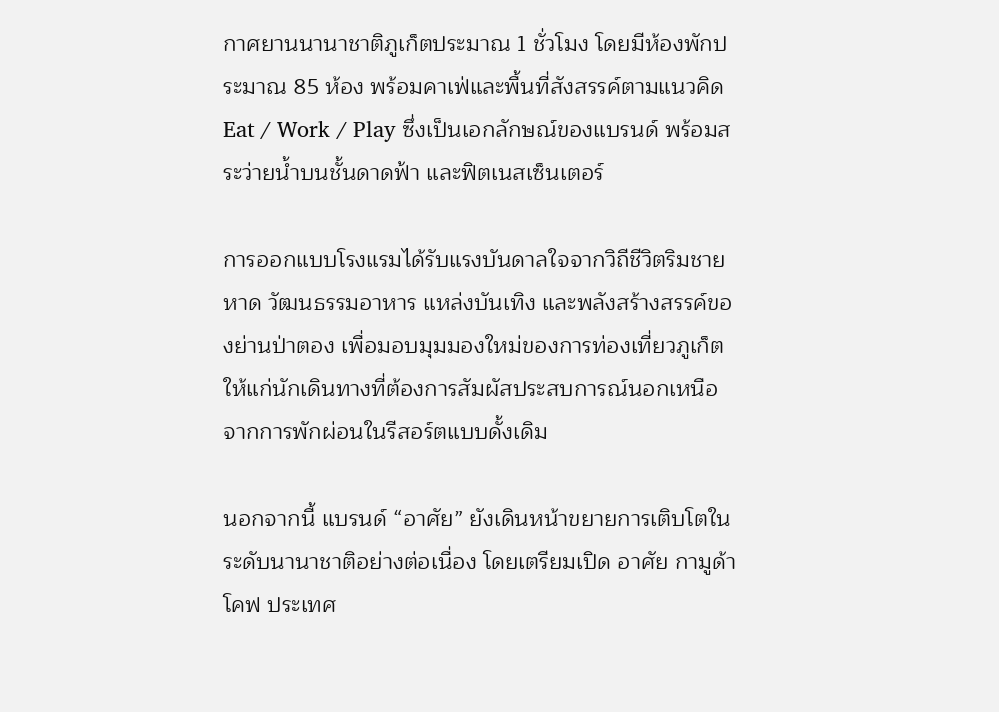กาศยานนานาชาติภูเก็ตประมาณ 1 ชั่วโมง โดยมีห้องพักประมาณ 85 ห้อง พร้อมคาเฟ่และพื้นที่สังสรรค์ตามแนวคิด Eat / Work / Play ซึ่งเป็นเอกลักษณ์ของแบรนด์ พร้อมสระว่ายน้ำบนชั้นดาดฟ้า และฟิตเนสเซ็นเตอร์

การออกแบบโรงแรมได้รับแรงบันดาลใจจากวิถีชีวิตริมชายหาด วัฒนธรรมอาหาร แหล่งบันเทิง และพลังสร้างสรรค์ของย่านป่าตอง เพื่อมอบมุมมองใหม่ของการท่องเที่ยวภูเก็ตให้แก่นักเดินทางที่ต้องการสัมผัสประสบการณ์นอกเหนือจากการพักผ่อนในรีสอร์ตแบบดั้งเดิม

นอกจากนี้ แบรนด์ “อาศัย” ยังเดินหน้าขยายการเติบโตในระดับนานาชาติอย่างต่อเนื่อง โดยเตรียมเปิด อาศัย กามูด้า โคฟ ประเทศ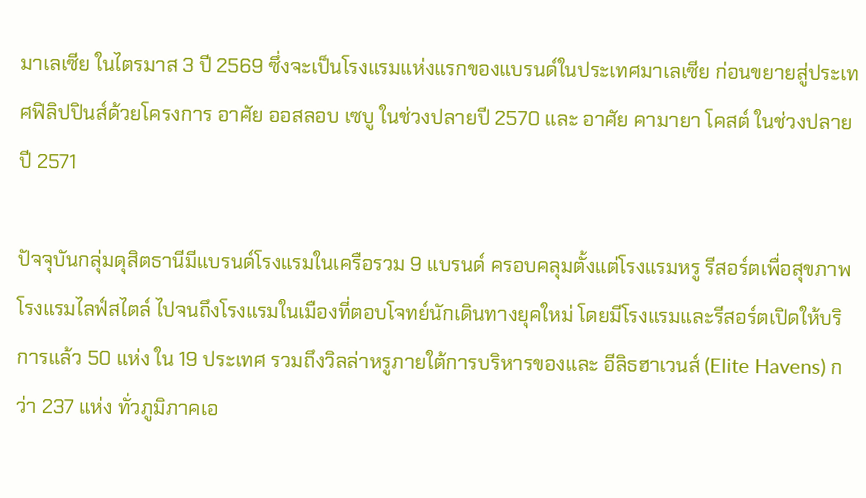มาเลเซีย ในไตรมาส 3 ปี 2569 ซึ่งจะเป็นโรงแรมแห่งแรกของแบรนด์ในประเทศมาเลเซีย ก่อนขยายสู่ประเทศฟิลิปปินส์ด้วยโครงการ อาศัย ออสลอบ เซบู ในช่วงปลายปี 2570 และ อาศัย คามายา โคสต์ ในช่วงปลายปี 2571

ปัจจุบันกลุ่มดุสิตธานีมีแบรนด์โรงแรมในเครือรวม 9 แบรนด์ ครอบคลุมตั้งแต่โรงแรมหรู รีสอร์ตเพื่อสุขภาพ โรงแรมไลฟ์สไตล์ ไปจนถึงโรงแรมในเมืองที่ตอบโจทย์นักเดินทางยุคใหม่ โดยมีโรงแรมและรีสอร์ตเปิดให้บริการแล้ว 50 แห่ง ใน 19 ประเทศ รวมถึงวิลล่าหรูภายใต้การบริหารของและ อีลิธฮาเวนส์ (Elite Havens) กว่า 237 แห่ง ทั่วภูมิภาคเอ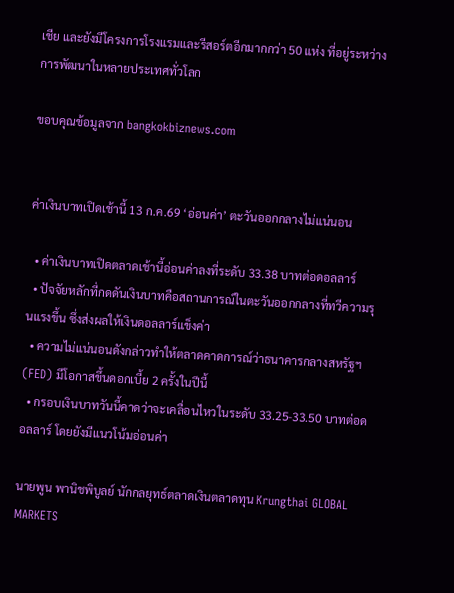เชีย และยังมีโครงการโรงแรมและรีสอร์ตอีกมากกว่า 50 แห่ง ที่อยู่ระหว่างการพัฒนาในหลายประเทศทั่วโลก

ขอบคุณข้อมูลจาก bangkokbiznews.com


ค่าเงินบาทเปิดเช้านี้ 13 ก.ค.69 ‘อ่อนค่า’ ตะวันออกกลางไม่แน่นอน

  • ค่าเงินบาทเปิดตลาดเช้านี้อ่อนค่าลงที่ระดับ 33.38 บาทต่อดอลลาร์
  • ปัจจัยหลักที่กดดันเงินบาทคือสถานการณ์ในตะวันออกกลางที่ทวีความรุนแรงขึ้น ซึ่งส่งผลให้เงินดอลลาร์แข็งค่า
  • ความไม่แน่นอนดังกล่าวทำให้ตลาดคาดการณ์ว่าธนาคารกลางสหรัฐฯ (FED) มีโอกาสขึ้นดอกเบี้ย 2 ครั้งในปีนี้
  • กรอบเงินบาทวันนี้คาดว่าจะเคลื่อนไหวในระดับ 33.25-33.50 บาทต่อดอลลาร์ โดยยังมีแนวโน้มอ่อนค่า

นายพูน พานิชพิบูลย์ นักกลยุทธ์ตลาดเงินตลาดทุน Krungthai GLOBAL MARKETS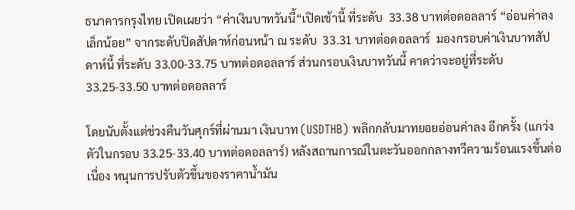ธนาคารกรุงไทย เปิดเผยว่า “ค่าเงินบาทวันนี้“เปิดเช้านี้ ที่ระดับ  33.38 บาทต่อดอลลาร์ “อ่อนค่าลงเล็กน้อย” จากระดับปิดสัปดาห์ก่อนหน้า ณ ระดับ  33.31 บาทต่อดอลลาร์  มองกรอบค่าเงินบาทสัปดาห์นี้ ที่ระดับ 33.00-33.75 บาทต่อดอลลาร์ ส่วนกรอบเงินบาทวันนี้ คาดว่าจะอยู่ที่ระดับ 33.25-33.50 บาทต่อดอลลาร์

โดยนับตั้งแต่ช่วงคืนวันศุกร์ที่ผ่านมา เงินบาท (USDTHB) พลิกกลับมาทยอยอ่อนค่าลง อีกครั้ง (แกว่งตัวในกรอบ 33.25-33.40 บาทต่อดอลลาร์) หลังสถานการณ์ในตะวันออกกลางทวีความร้อนแรงขึ้นต่อเนื่อง หนุนการปรับตัวขึ้นของราคาน้ำมัน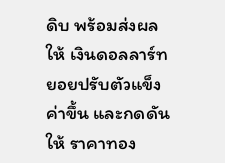ดิบ พร้อมส่งผลให้ เงินดอลลาร์ทยอยปรับตัวแข็งค่าขึ้น และกดดันให้ ราคาทอง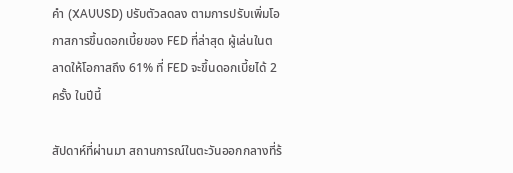คำ (XAUUSD) ปรับตัวลดลง ตามการปรับเพิ่มโอกาสการขึ้นดอกเบี้ยของ FED ที่ล่าสุด ผู้เล่นในตลาดให้โอกาสถึง 61% ที่ FED จะขึ้นดอกเบี้ยได้ 2 ครั้ง ในปีนี้

สัปดาห์ที่ผ่านมา สถานการณ์ในตะวันออกกลางที่ร้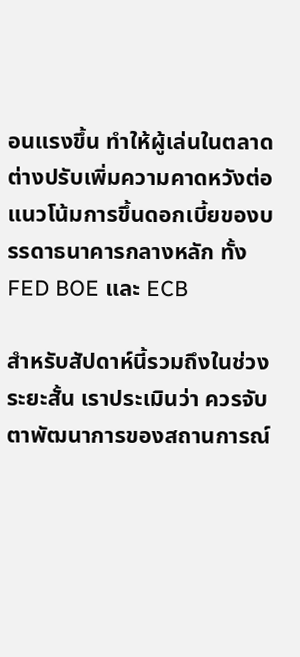อนแรงขึ้น ทำให้ผู้เล่นในตลาดต่างปรับเพิ่มความคาดหวังต่อแนวโน้มการขึ้นดอกเบี้ยของบรรดาธนาคารกลางหลัก ทั้ง FED BOE และ ECB

สำหรับสัปดาห์นี้รวมถึงในช่วงระยะสั้น เราประเมินว่า ควรจับตาพัฒนาการของสถานการณ์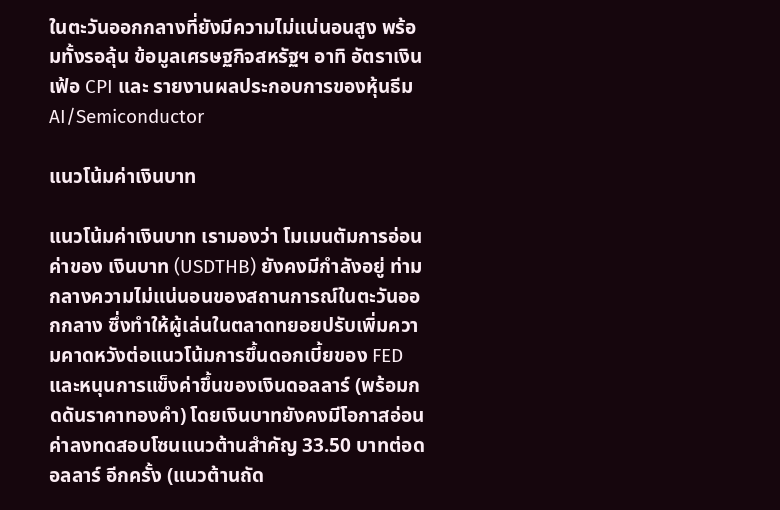ในตะวันออกกลางที่ยังมีความไม่แน่นอนสูง พร้อมทั้งรอลุ้น ข้อมูลเศรษฐกิจสหรัฐฯ อาทิ อัตราเงินเฟ้อ CPI และ รายงานผลประกอบการของหุ้นธีม AI/Semiconductor

แนวโน้มค่าเงินบาท

แนวโน้มค่าเงินบาท เรามองว่า โมเมนตัมการอ่อนค่าของ เงินบาท (USDTHB) ยังคงมีกำลังอยู่ ท่ามกลางความไม่แน่นอนของสถานการณ์ในตะวันออกกลาง ซึ่งทำให้ผู้เล่นในตลาดทยอยปรับเพิ่มความคาดหวังต่อแนวโน้มการขึ้นดอกเบี้ยของ FED และหนุนการแข็งค่าขึ้นของเงินดอลลาร์ (พร้อมกดดันราคาทองคำ) โดยเงินบาทยังคงมีโอกาสอ่อนค่าลงทดสอบโซนแนวต้านสำคัญ 33.50 บาทต่อดอลลาร์ อีกครั้ง (แนวต้านถัด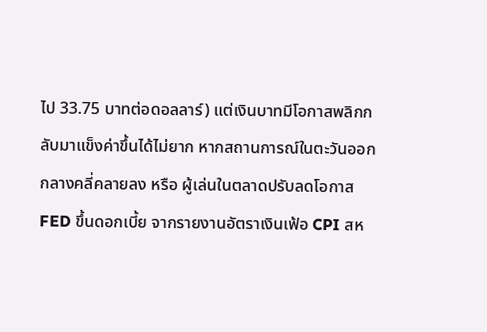ไป 33.75 บาทต่อดอลลาร์) แต่เงินบาทมีโอกาสพลิกกลับมาแข็งค่าขึ้นได้ไม่ยาก หากสถานการณ์ในตะวันออกกลางคลี่คลายลง หรือ ผู้เล่นในตลาดปรับลดโอกาส FED ขึ้นดอกเบี้ย จากรายงานอัตราเงินเฟ้อ CPI สห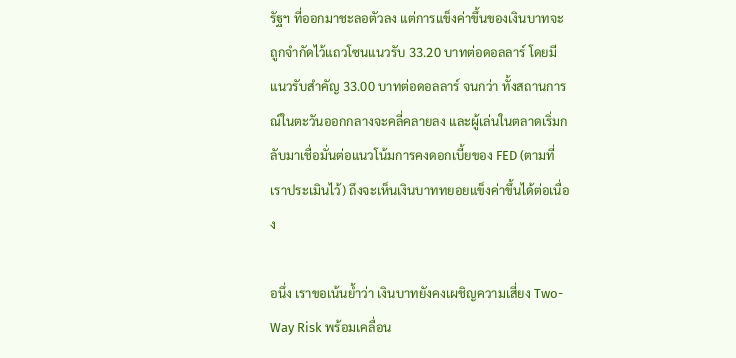รัฐฯ ที่ออกมาชะลอตัวลง แต่การแข็งค่าขึ้นของเงินบาทจะถูกจำกัดไว้แถวโซนแนวรับ 33.20 บาทต่อดอลลาร์ โดยมีแนวรับสำคัญ 33.00 บาทต่อดอลลาร์ จนกว่า ทั้งสถานการณ์ในตะวันออกกลางจะคลี่คลายลง และผู้เล่นในตลาดเริ่มกลับมาเชื่อมั่นต่อแนวโน้มการคงดอกเบี้ยของ FED (ตามที่เราประเมินไว้) ถึงจะเห็นเงินบาททยอยแข็งค่าขึ้นได้ต่อเนื่อง

อนึ่ง เราขอเน้นย้ำว่า เงินบาทยังคงเผชิญความเสี่ยง Two-Way Risk พร้อมเคลื่อน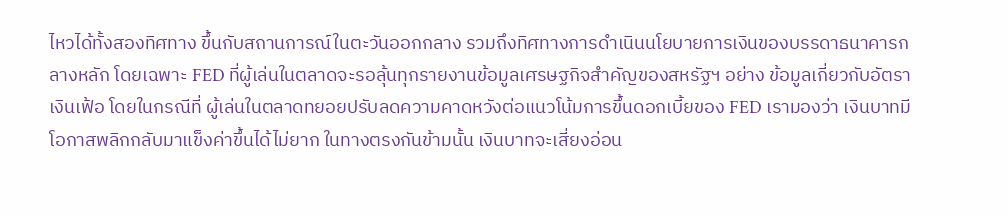ไหวได้ทั้งสองทิศทาง ขึ้นกับสถานการณ์ในตะวันออกกลาง รวมถึงทิศทางการดำเนินนโยบายการเงินของบรรดาธนาคารกลางหลัก โดยเฉพาะ FED ที่ผู้เล่นในตลาดจะรอลุ้นทุกรายงานข้อมูลเศรษฐกิจสำคัญของสหรัฐฯ อย่าง ข้อมูลเกี่ยวกับอัตราเงินเฟ้อ โดยในกรณีที่ ผู้เล่นในตลาดทยอยปรับลดความคาดหวังต่อแนวโน้มการขึ้นดอกเบี้ยของ FED เรามองว่า เงินบาทมีโอกาสพลิกกลับมาแข็งค่าขึ้นได้ไม่ยาก ในทางตรงกันข้ามนั้น เงินบาทจะเสี่ยงอ่อน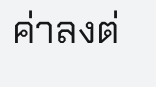ค่าลงต่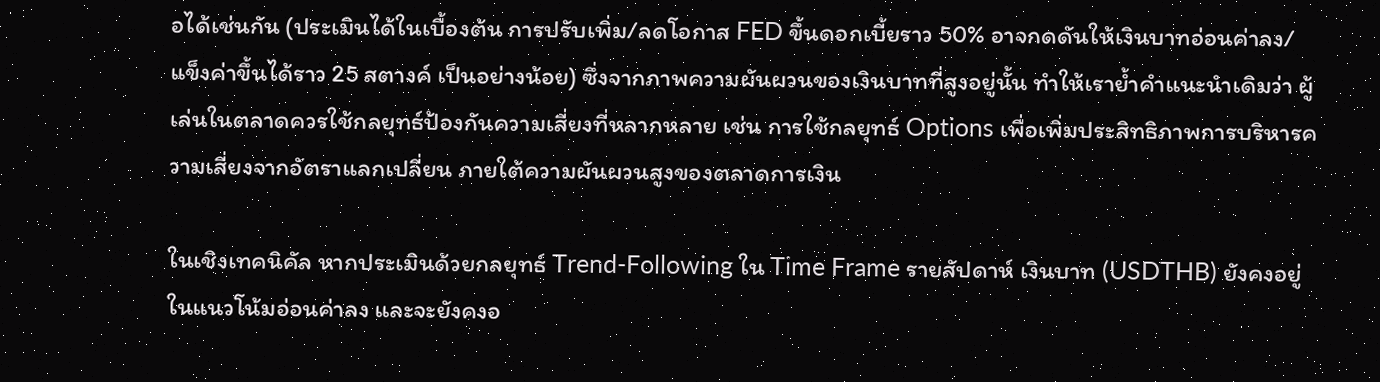อได้เช่นกัน (ประเมินได้ในเบื้องต้น การปรับเพิ่ม/ลดโอกาส FED ขึ้นดอกเบี้ยราว 50% อาจกดดันให้เงินบาทอ่อนค่าลง/แข็งค่าขึ้นได้ราว 25 สตางค์ เป็นอย่างน้อย) ซึ่งจากภาพความผันผวนของเงินบาทที่สูงอยู่นั้น ทำให้เราย้ำคำแนะนำเดิมว่า ผู้เล่นในตลาดควรใช้กลยุทธ์ป้องกันความเสี่ยงที่หลากหลาย เช่น การใช้กลยุทธ์ Options เพื่อเพิ่มประสิทธิภาพการบริหารความเสี่ยงจากอัตราแลกเปลี่ยน ภายใต้ความผันผวนสูงของตลาดการเงิน

ในเชิงเทคนิคัล หากประเมินด้วยกลยุทธ์ Trend-Following ใน Time Frame รายสัปดาห์ เงินบาท (USDTHB) ยังคงอยู่ในแนวโน้มอ่อนค่าลง และจะยังคงอ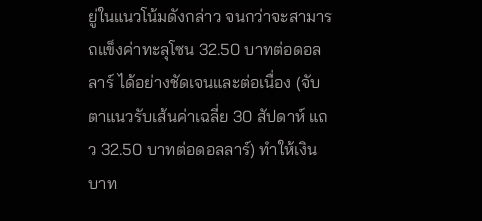ยู่ในแนวโน้มดังกล่าว จนกว่าจะสามารถแข็งค่าทะลุโซน 32.50 บาทต่อดอลลาร์ ได้อย่างชัดเจนและต่อเนื่อง (จับตาแนวรับเส้นค่าเฉลี่ย 30 สัปดาห์ แถว 32.50 บาทต่อดอลลาร์) ทำให้เงินบาท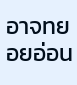อาจทยอยอ่อน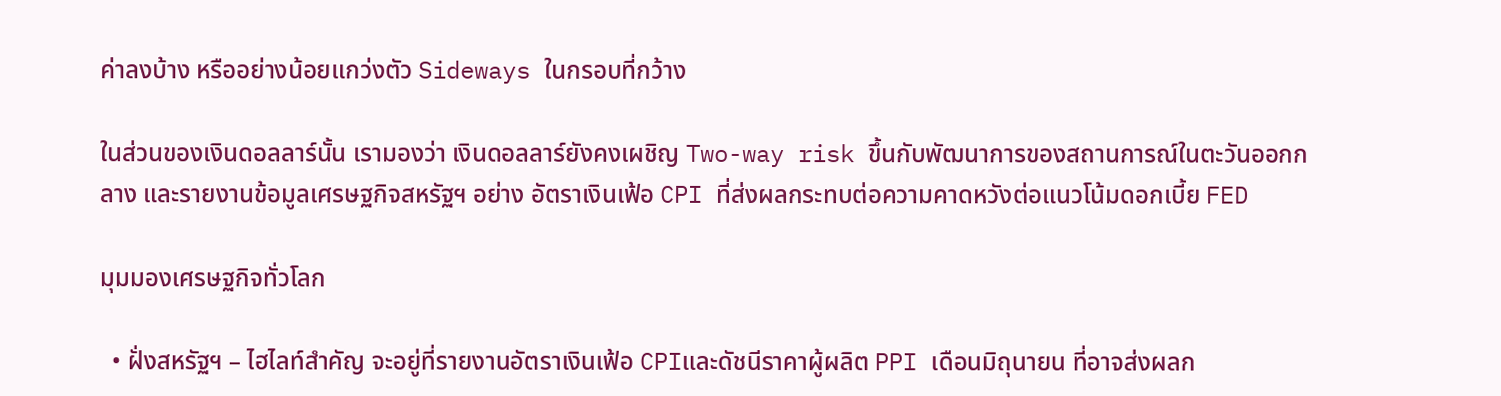ค่าลงบ้าง หรืออย่างน้อยแกว่งตัว Sideways ในกรอบที่กว้าง

ในส่วนของเงินดอลลาร์นั้น เรามองว่า เงินดอลลาร์ยังคงเผชิญ Two-way risk ขึ้นกับพัฒนาการของสถานการณ์ในตะวันออกกลาง และรายงานข้อมูลเศรษฐกิจสหรัฐฯ อย่าง อัตราเงินเฟ้อ CPI ที่ส่งผลกระทบต่อความคาดหวังต่อแนวโน้มดอกเบี้ย FED

มุมมองเศรษฐกิจทั่วโลก

  • ฝั่งสหรัฐฯ – ไฮไลท์สำคัญ จะอยู่ที่รายงานอัตราเงินเฟ้อ CPIและดัชนีราคาผู้ผลิต PPI เดือนมิถุนายน ที่อาจส่งผลก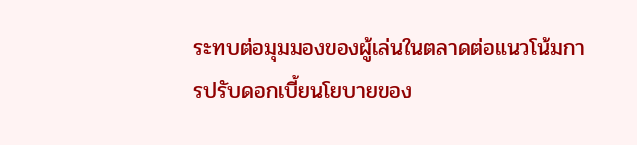ระทบต่อมุมมองของผู้เล่นในตลาดต่อแนวโน้มการปรับดอกเบี้ยนโยบายของ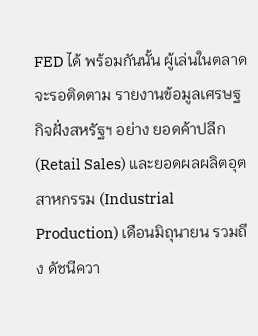FED ได้ พร้อมกันนั้น ผู้เล่นในตลาดจะรอติดตาม รายงานข้อมูลเศรษฐกิจฝั่งสหรัฐฯ อย่าง ยอดค้าปลีก (Retail Sales) และยอดผลผลิตอุตสาหกรรม (Industrial Production) เดือนมิถุนายน รวมถึง ดัชนีควา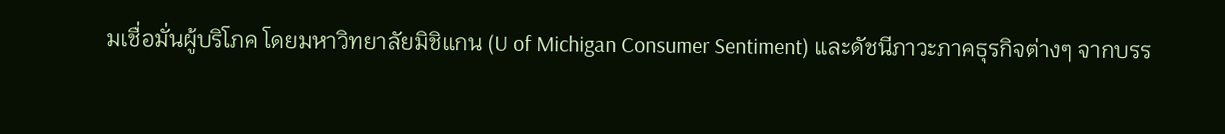มเชื่อมั่นผู้บริโภค โดยมหาวิทยาลัยมิชิแกน (U of Michigan Consumer Sentiment) และดัชนีภาวะภาคธุรกิจต่างๆ จากบรร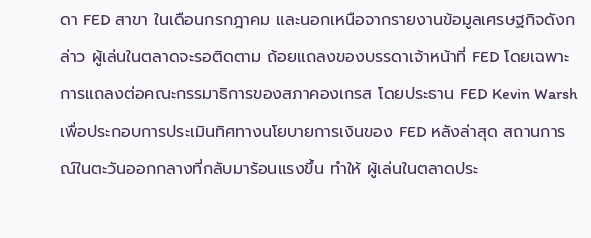ดา FED สาขา ในเดือนกรกฎาคม และนอกเหนือจากรายงานข้อมูลเศรษฐกิจดังกล่าว ผู้เล่นในตลาดจะรอติดตาม ถ้อยแถลงของบรรดาเจ้าหน้าที่ FED โดยเฉพาะ การแถลงต่อคณะกรรมาธิการของสภาคองเกรส โดยประธาน FED Kevin Warsh เพื่อประกอบการประเมินทิศทางนโยบายการเงินของ FED หลังล่าสุด สถานการณ์ในตะวันออกกลางที่กลับมาร้อนแรงขึ้น ทำให้ ผู้เล่นในตลาดประ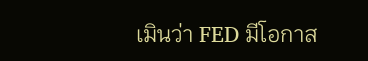เมินว่า FED มีโอกาส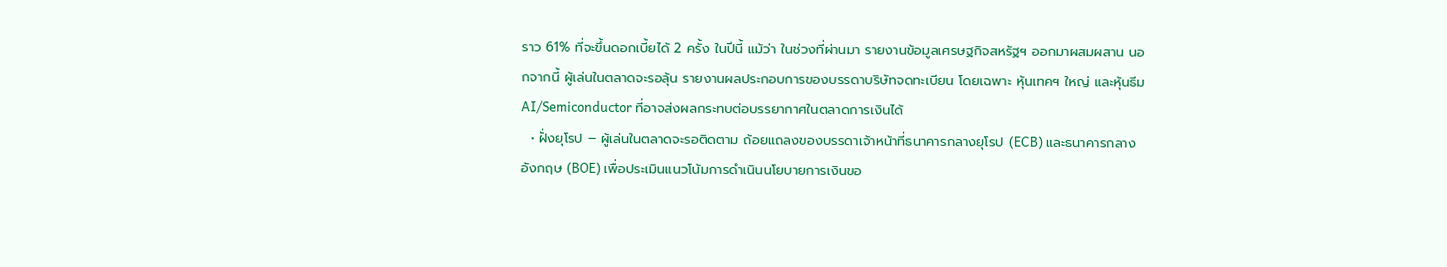ราว 61% ที่จะขึ้นดอกเบี้ยได้ 2 ครั้ง ในปีนี้ แม้ว่า ในช่วงที่ผ่านมา รายงานข้อมูลเศรษฐกิจสหรัฐฯ ออกมาผสมผสาน นอกจากนี้ ผู้เล่นในตลาดจะรอลุ้น รายงานผลประกอบการของบรรดาบริษัทจดทะเบียน โดยเฉพาะ หุ้นเทคฯ ใหญ่ และหุ้นธีม AI/Semiconductor ที่อาจส่งผลกระทบต่อบรรยากาศในตลาดการเงินได้
  • ฝั่งยุโรป – ผู้เล่นในตลาดจะรอติดตาม ถ้อยแถลงของบรรดาเจ้าหน้าที่ธนาคารกลางยุโรป (ECB) และธนาคารกลางอังกฤษ (BOE) เพื่อประเมินแนวโน้มการดำเนินนโยบายการเงินขอ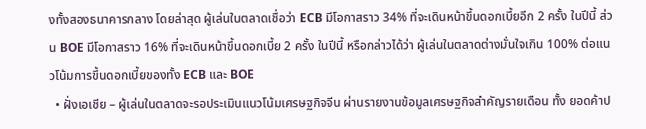งทั้งสองธนาคารกลาง โดยล่าสุด ผู้เล่นในตลาดเชื่อว่า ECB มีโอกาสราว 34% ที่จะเดินหน้าขึ้นดอกเบี้ยอีก 2 ครั้ง ในปีนี้ ส่วน BOE มีโอกาสราว 16% ที่จะเดินหน้าขึ้นดอกเบี้ย 2 ครั้ง ในปีนี้ หรือกล่าวได้ว่า ผู้เล่นในตลาดต่างมั่นใจเกิน 100% ต่อแนวโน้มการขึ้นดอกเบี้ยของทั้ง ECB และ BOE
  • ฝั่งเอเชีย – ผู้เล่นในตลาดจะรอประเมินแนวโน้มเศรษฐกิจจีน ผ่านรายงานข้อมูลเศรษฐกิจสำคัญรายเดือน ทั้ง ยอดค้าป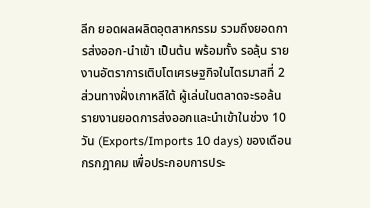ลีก ยอดผลผลิตอุตสาหกรรม รวมถึงยอดการส่งออก-นำเข้า เป็นต้น พร้อมทั้ง รอลุ้น รายงานอัตราการเติบโตเศรษฐกิจในไตรมาสที่ 2 ส่วนทางฝั่งเกาหลีใต้ ผู้เล่นในตลาดจะรอล้น รายงานยอดการส่งออกและนำเข้าในช่วง 10 วัน (Exports/Imports 10 days) ของเดือนกรกฎาคม เพื่อประกอบการประ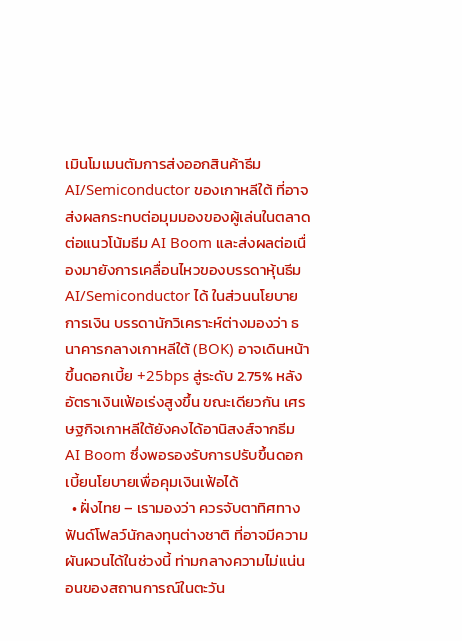เมินโมเมนตัมการส่งออกสินค้าธีม AI/Semiconductor ของเกาหลีใต้ ที่อาจส่งผลกระทบต่อมุมมองของผู้เล่นในตลาดต่อแนวโน้มธีม AI Boom และส่งผลต่อเนื่องมายังการเคลื่อนไหวของบรรดาหุ้นธีม AI/Semiconductor ได้ ในส่วนนโยบายการเงิน บรรดานักวิเคราะห์ต่างมองว่า ธนาคารกลางเกาหลีใต้ (BOK) อาจเดินหน้าขึ้นดอกเบี้ย +25bps สู่ระดับ 2.75% หลังอัตราเงินเฟ้อเร่งสูงขึ้น ขณะเดียวกัน เศรษฐกิจเกาหลีใต้ยังคงได้อานิสงส์จากธีม AI Boom ซึ่งพอรองรับการปรับขึ้นดอกเบี้ยนโยบายเพื่อคุมเงินเฟ้อได้
  • ฝั่งไทย – เรามองว่า ควรจับตาทิศทางฟันด์โฟลว์นักลงทุนต่างชาติ ที่อาจมีความผันผวนได้ในช่วงนี้ ท่ามกลางความไม่แน่นอนของสถานการณ์ในตะวัน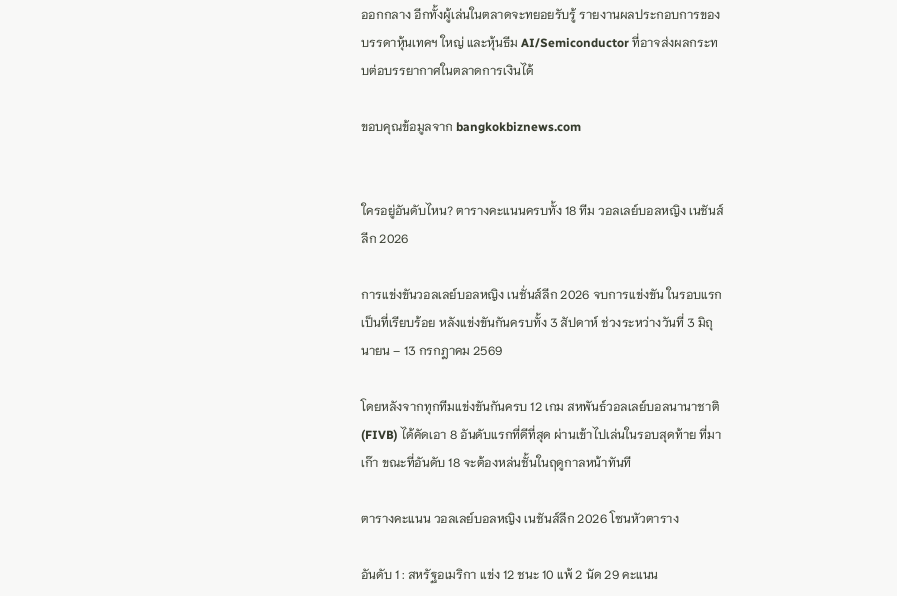ออกกลาง อีกทั้งผู้เล่นในตลาดจะทยอยรับรู้ รายงานผลประกอบการของบรรดาหุ้นเทคฯ ใหญ่ และหุ้นธีม AI/Semiconductor ที่อาจส่งผลกระทบต่อบรรยากาศในตลาดการเงินได้

ขอบคุณข้อมูลจาก bangkokbiznews.com


ใครอยู่อันดับไหน? ตารางคะแนนครบทั้ง 18 ทีม วอลเลย์บอลหญิง เนชันส์ลีก 2026

การแข่งขันวอลเลย์บอลหญิง เนชั่นส์ลีก 2026 จบการแข่งขัน ในรอบแรกเป็นที่เรียบร้อย หลังแข่งขันกันครบทั้ง 3 สัปดาห์ ช่วงระหว่างวันที่ 3 มิถุนายน – 13 กรกฎาคม 2569

โดยหลังจากทุกทีมแข่งขันกันครบ 12 เกม สหพันธ์วอลเลย์บอลนานาชาติ (FIVB) ได้คัดเอา 8 อันดับแรกที่ดีที่สุด ผ่านเข้าไปเล่นในรอบสุดท้าย ที่มาเก๊า ขณะที่อันดับ 18 จะต้องหล่นชั้นในฤดูกาลหน้าทันที

ตารางคะแนน วอลเลย์บอลหญิง เนชันส์ลีก 2026 โซนหัวตาราง

อันดับ 1 : สหรัฐอเมริกา แข่ง 12 ชนะ 10 แพ้ 2 นัด 29 คะแนน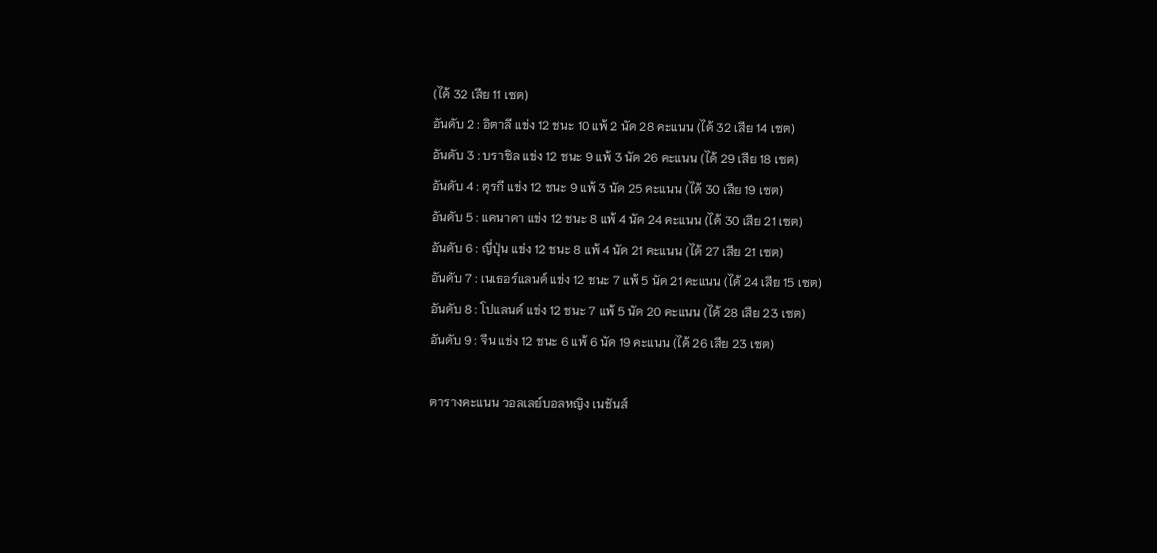(ได้ 32 เสีย 11 เซต)
อันดับ 2 : อิตาลี แข่ง 12 ชนะ 10 แพ้ 2 นัด 28 คะแนน (ได้ 32 เสีย 14 เซต)
อันดับ 3 : บราซิล แข่ง 12 ชนะ 9 แพ้ 3 นัด 26 คะแนน (ได้ 29 เสีย 18 เซต)
อันดับ 4 : ตุรกี แข่ง 12 ชนะ 9 แพ้ 3 นัด 25 คะแนน (ได้ 30 เสีย 19 เซต)
อันดับ 5 : แคนาดา แข่ง 12 ชนะ 8 แพ้ 4 นัด 24 คะแนน (ได้ 30 เสีย 21 เซต)
อันดับ 6 : ญี่ปุ่น แข่ง 12 ชนะ 8 แพ้ 4 นัด 21 คะแนน (ได้ 27 เสีย 21 เซต)
อันดับ 7 : เนเธอร์แลนด์ แข่ง 12 ชนะ 7 แพ้ 5 นัด 21 คะแนน (ได้ 24 เสีย 15 เซต)
อันดับ 8 : โปแลนด์ แข่ง 12 ชนะ 7 แพ้ 5 นัด 20 คะแนน (ได้ 28 เสีย 23 เซต)
อันดับ 9 : จีน แข่ง 12 ชนะ 6 แพ้ 6 นัด 19 คะแนน (ได้ 26 เสีย 23 เซต)

ตารางคะแนน วอลเลย์บอลหญิง เนชันส์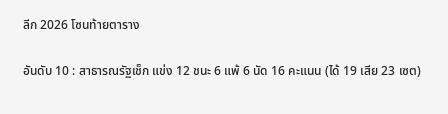ลีก 2026 โซนท้ายตาราง

อันดับ 10 : สาธารณรัฐเช็ก แข่ง 12 ชนะ 6 แพ้ 6 นัด 16 คะแนน (ได้ 19 เสีย 23 เซต)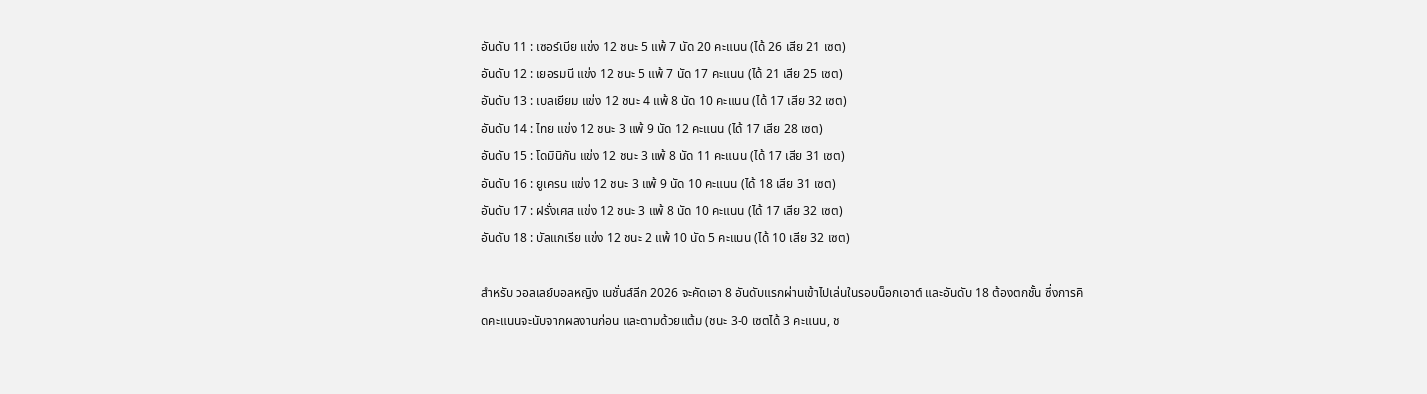อันดับ 11 : เซอร์เบีย แข่ง 12 ชนะ 5 แพ้ 7 นัด 20 คะแนน (ได้ 26 เสีย 21 เซต)
อันดับ 12 : เยอรมนี แข่ง 12 ชนะ 5 แพ้ 7 นัด 17 คะแนน (ได้ 21 เสีย 25 เซต)
อันดับ 13 : เบลเยียม แข่ง 12 ชนะ 4 แพ้ 8 นัด 10 คะแนน (ได้ 17 เสีย 32 เซต)
อันดับ 14 : ไทย แข่ง 12 ชนะ 3 แพ้ 9 นัด 12 คะแนน (ได้ 17 เสีย 28 เซต)
อันดับ 15 : โดมินิกัน แข่ง 12 ชนะ 3 แพ้ 8 นัด 11 คะแนน (ได้ 17 เสีย 31 เซต)
อันดับ 16 : ยูเครน แข่ง 12 ชนะ 3 แพ้ 9 นัด 10 คะแนน (ได้ 18 เสีย 31 เซต)
อันดับ 17 : ฝรั่งเศส แข่ง 12 ชนะ 3 แพ้ 8 นัด 10 คะแนน (ได้ 17 เสีย 32 เซต)
อันดับ 18 : บัลแกเรีย แข่ง 12 ชนะ 2 แพ้ 10 นัด 5 คะแนน (ได้ 10 เสีย 32 เซต)

สำหรับ วอลเลย์บอลหญิง เนชั่นส์ลีก 2026 จะคัดเอา 8 อันดับแรกผ่านเข้าไปเล่นในรอบน็อกเอาต์ และอันดับ 18 ต้องตกชั้น ซึ่งการคิดคะแนนจะนับจากผลงานก่อน และตามด้วยแต้ม (ชนะ 3-0 เซตได้ 3 คะแนน, ช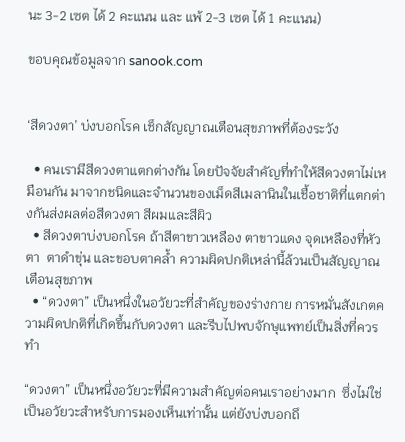นะ 3-2 เซต ได้ 2 คะแนน และ แพ้ 2-3 เซต ได้ 1 คะแนน)

ขอบคุณข้อมูลจาก sanook.com


‘สีดวงตา’ บ่งบอกโรค เช็กสัญญาณเตือนสุขภาพที่ต้องระวัง

  • คนเรามีสีดวงตาแตกต่างกัน โดยปัจจัยสำคัญที่ทำให้สีดวงตาไม่เหมือนกัน มาจากชนิดและจำนวนของเม็ดสีเมลานินในเชื้อชาติที่แตกต่างกันส่งผลต่อสีดวงตา สีผมและสีผิว
  • สีดวงตาบ่งบอกโรค ถ้าสีตาขาวเหลือง ตาขาวแดง จุดเหลืองที่หัวตา  ตาดำขุ่น และขอบตาคล้ำ ความผิดปกติเหล่านี้ล้วนเป็นสัญญาณเตือนสุขภาพ
  • “ดวงตา” เป็นหนึ่งในอวัยวะที่สำคัญของร่างกาย การหมั่นสังเกตความผิดปกติที่เกิดขึ้นกับดวงตา และรีบไปพบจักษุแพทย์เป็นสิ่งที่ควรทำ

“ดวงตา” เป็นหนึ่งอวัยวะที่มีความสำคัญต่อคนเราอย่างมาก  ซึ่งไม่ใช่เป็นอวัยวะสำหรับการมองเห็นเท่านั้น แต่ยังบ่งบอกถึ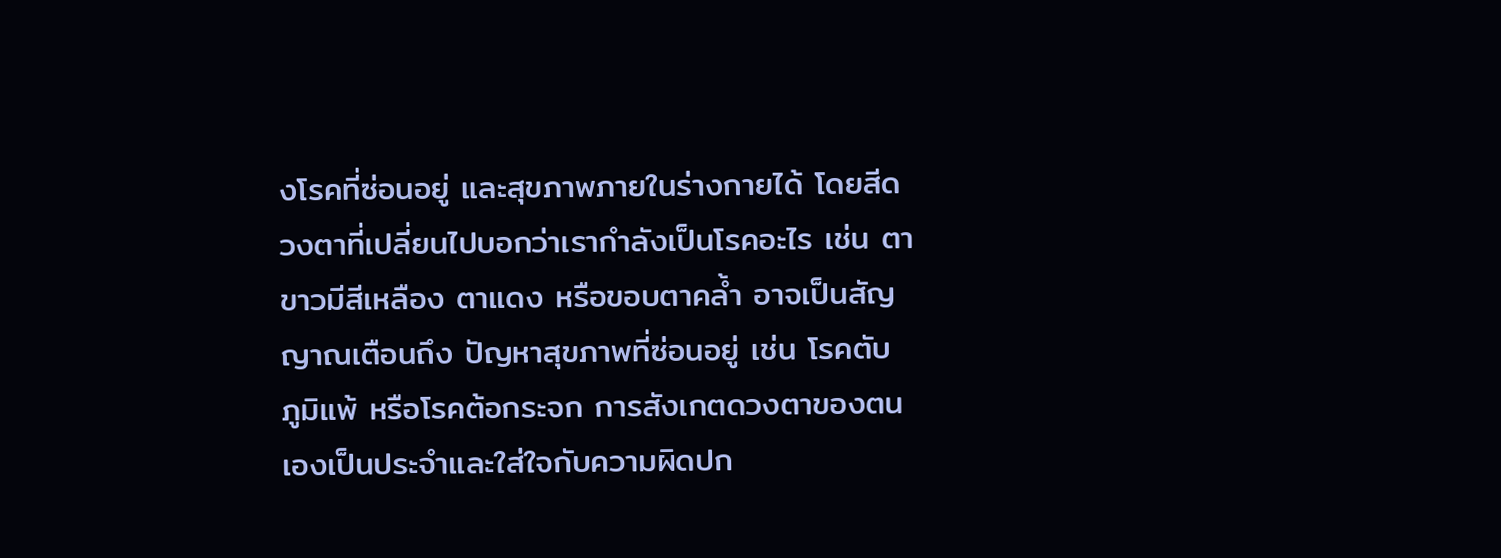งโรคที่ซ่อนอยู่ และสุขภาพภายในร่างกายได้ โดยสีดวงตาที่เปลี่ยนไปบอกว่าเรากำลังเป็นโรคอะไร เช่น ตาขาวมีสีเหลือง ตาแดง หรือขอบตาคล้ำ อาจเป็นสัญญาณเตือนถึง ปัญหาสุขภาพที่ซ่อนอยู่ เช่น โรคตับ ภูมิแพ้ หรือโรคต้อกระจก การสังเกตดวงตาของตนเองเป็นประจำและใส่ใจกับความผิดปก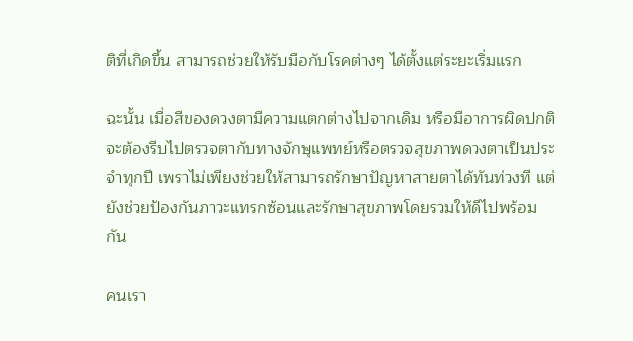ติที่เกิดขึ้น สามารถช่วยให้รับมือกับโรคต่างๆ ได้ตั้งแต่ระยะเริ่มแรก

ฉะนั้น เมื่อสีของดวงตามีความแตกต่างไปจากเดิม หรือมีอาการผิดปกติ จะต้องรีบไปตรวจตากับทางจักษุแพทย์หรือตรวจสุขภาพดวงตาเป็นประจำทุกปี เพราไม่เพียงช่วยให้สามารถรักษาปัญหาสายตาได้ทันท่วงที แต่ยังช่วยป้องกันภาวะแทรกซ้อนและรักษาสุขภาพโดยรวมให้ดีไปพร้อมกัน

คนเรา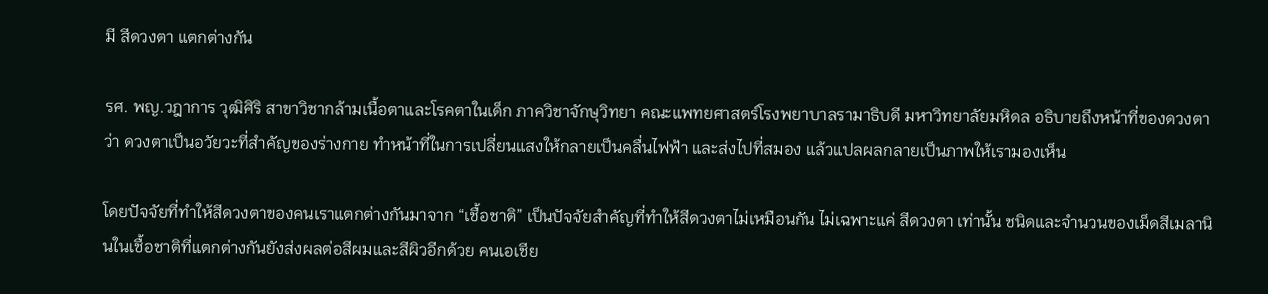มี สีดวงตา แตกต่างกัน

รศ. พญ.วฎาการ วุฒิศิริ สาขาวิชากล้ามเนื้อตาและโรคตาในเด็ก ภาควิชาจักษุวิทยา คณะแพทยศาสตร์โรงพยาบาลรามาธิบดี มหาวิทยาลัยมหิดล อธิบายถึงหน้าที่ของดวงตาว่า ดวงตาเป็นอวัยวะที่สำคัญของร่างกาย ทำหน้าที่ในการเปลี่ยนแสงให้กลายเป็นคลื่นไฟฟ้า และส่งไปที่สมอง แล้วแปลผลกลายเป็นภาพให้เรามองเห็น

โดยปัจจัยที่ทำให้สีดวงตาของคนเราแตกต่างกันมาจาก “เชื้อชาติ” เป็นปัจจัยสำคัญที่ทำให้สีดวงตาไม่เหมือนกัน ไม่เฉพาะแค่ สีดวงตา เท่านั้น ชนิดและจำนวนของเม็ดสีเมลานินในเชื้อชาติที่แตกต่างกันยังส่งผลต่อสีผมและสีผิวอีกด้วย คนเอเชีย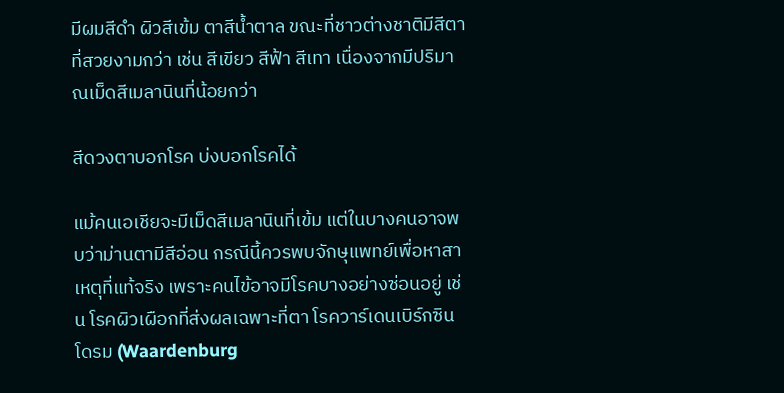มีผมสีดำ ผิวสีเข้ม ตาสีน้ำตาล ขณะที่ชาวต่างชาติมีสีตาที่สวยงามกว่า เช่น สีเขียว สีฟ้า สีเทา เนื่องจากมีปริมาณเม็ดสีเมลานินที่น้อยกว่า

สีดวงตาบอกโรค บ่งบอกโรคได้

แม้คนเอเชียจะมีเม็ดสีเมลานินที่เข้ม แต่ในบางคนอาจพบว่าม่านตามีสีอ่อน กรณีนี้ควรพบจักษุแพทย์เพื่อหาสาเหตุที่แท้จริง เพราะคนไข้อาจมีโรคบางอย่างซ่อนอยู่ เช่น โรคผิวเผือกที่ส่งผลเฉพาะที่ตา โรควาร์เดนเบิร์กซินโดรม (Waardenburg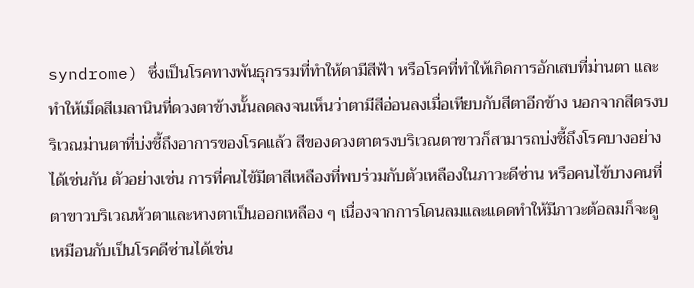syndrome) ซึ่งเป็นโรคทางพันธุกรรมที่ทำให้ตามีสีฟ้า หรือโรคที่ทำให้เกิดการอักเสบที่ม่านตา และทำให้เม็ดสีเมลานินที่ดวงตาข้างนั้นลดลงจนเห็นว่าตามีสีอ่อนลงเมื่อเทียบกับสีตาอีกข้าง นอกจากสีตรงบริเวณม่านตาที่บ่งชี้ถึงอาการของโรคแล้ว สีของดวงตาตรงบริเวณตาขาวก็สามารถบ่งชี้ถึงโรคบางอย่างได้เช่นกัน ตัวอย่างเช่น การที่คนไข้มีตาสีเหลืองที่พบร่วมกับตัวเหลืองในภาวะดีซ่าน หรือคนไข้บางคนที่ตาขาวบริเวณหัวตาและหางตาเป็นออกเหลือง ๆ เนื่องจากการโดนลมและแดดทำให้มีภาวะต้อลมก็จะดูเหมือนกับเป็นโรคดีซ่านได้เช่น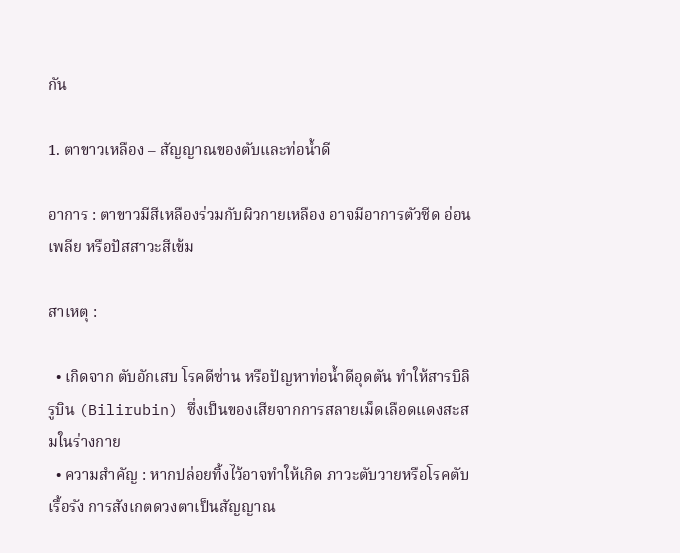กัน

1. ตาขาวเหลือง – สัญญาณของตับและท่อน้ำดี

อาการ : ตาขาวมีสีเหลืองร่วมกับผิวกายเหลือง อาจมีอาการตัวซีด อ่อนเพลีย หรือปัสสาวะสีเข้ม

สาเหตุ :

  • เกิดจาก ตับอักเสบ โรคดีซ่าน หรือปัญหาท่อน้ำดีอุดตัน ทำให้สารบิลิรูบิน (Bilirubin) ซึ่งเป็นของเสียจากการสลายเม็ดเลือดแดงสะสมในร่างกาย
  • ความสำคัญ : หากปล่อยทิ้งไว้อาจทำให้เกิด ภาวะตับวายหรือโรคตับเรื้อรัง การสังเกตดวงตาเป็นสัญญาณ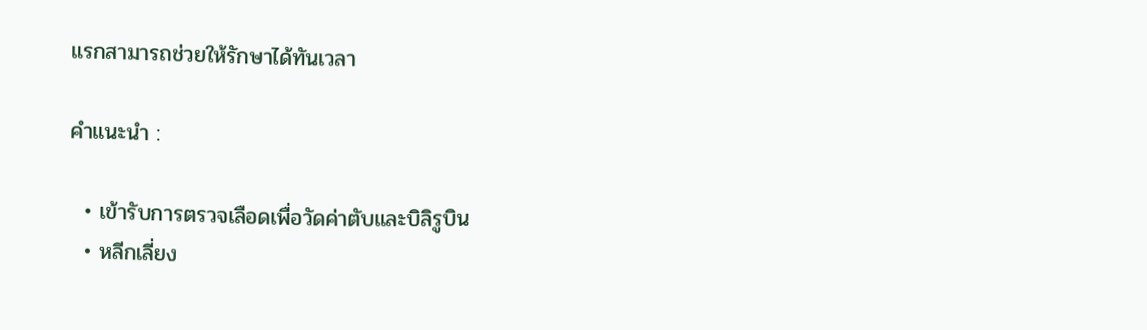แรกสามารถช่วยให้รักษาได้ทันเวลา

คำแนะนำ :

  • เข้ารับการตรวจเลือดเพื่อวัดค่าตับและบิลิรูบิน
  • หลีกเลี่ยง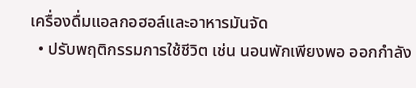เครื่องดื่มแอลกอฮอล์และอาหารมันจัด
  • ปรับพฤติกรรมการใช้ชีวิต เช่น นอนพักเพียงพอ ออกกำลัง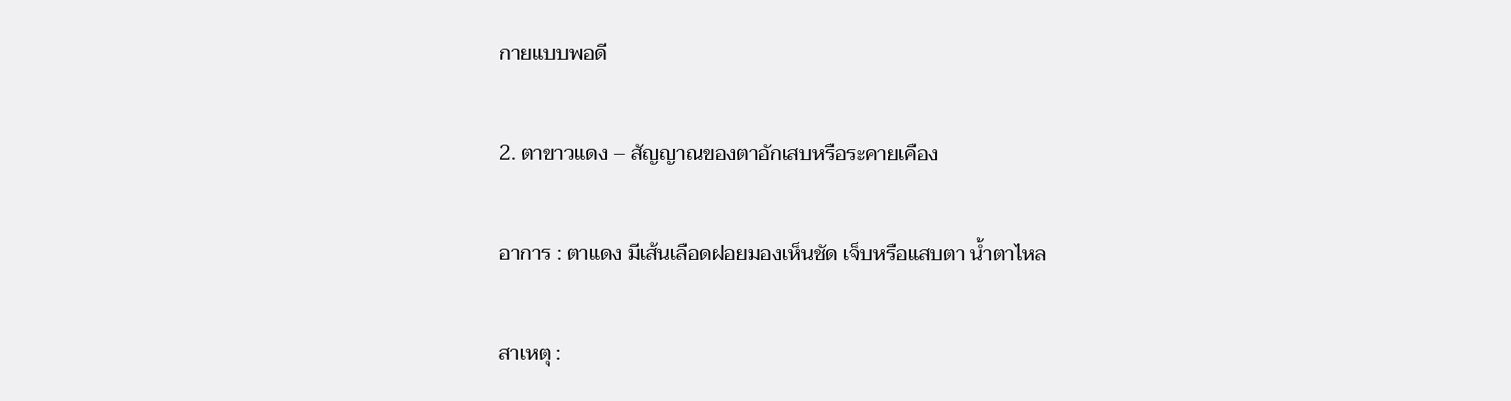กายแบบพอดี

2. ตาขาวแดง – สัญญาณของตาอักเสบหรือระคายเคือง

อาการ : ตาแดง มีเส้นเลือดฝอยมองเห็นชัด เจ็บหรือแสบตา น้ำตาไหล

สาเหตุ :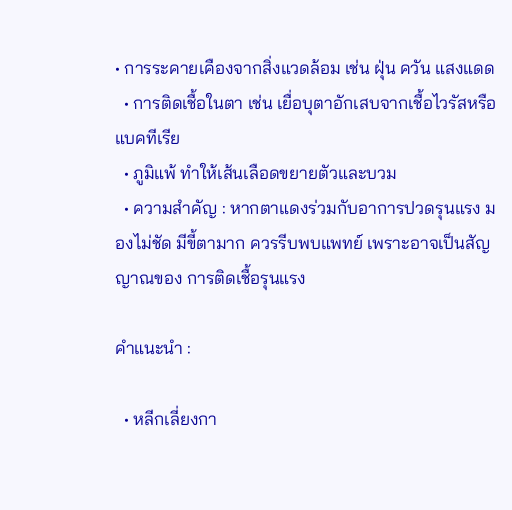• การระคายเคืองจากสิ่งแวดล้อม เช่น ฝุ่น ควัน แสงแดด
  • การติดเชื้อในตา เช่น เยื่อบุตาอักเสบจากเชื้อไวรัสหรือแบคทีเรีย
  • ภูมิแพ้ ทำให้เส้นเลือดขยายตัวและบวม
  • ความสำคัญ : หากตาแดงร่วมกับอาการปวดรุนแรง มองไม่ชัด มีขี้ตามาก ควรรีบพบแพทย์ เพราะอาจเป็นสัญญาณของ การติดเชื้อรุนแรง

คำแนะนำ :

  • หลีกเลี่ยงกา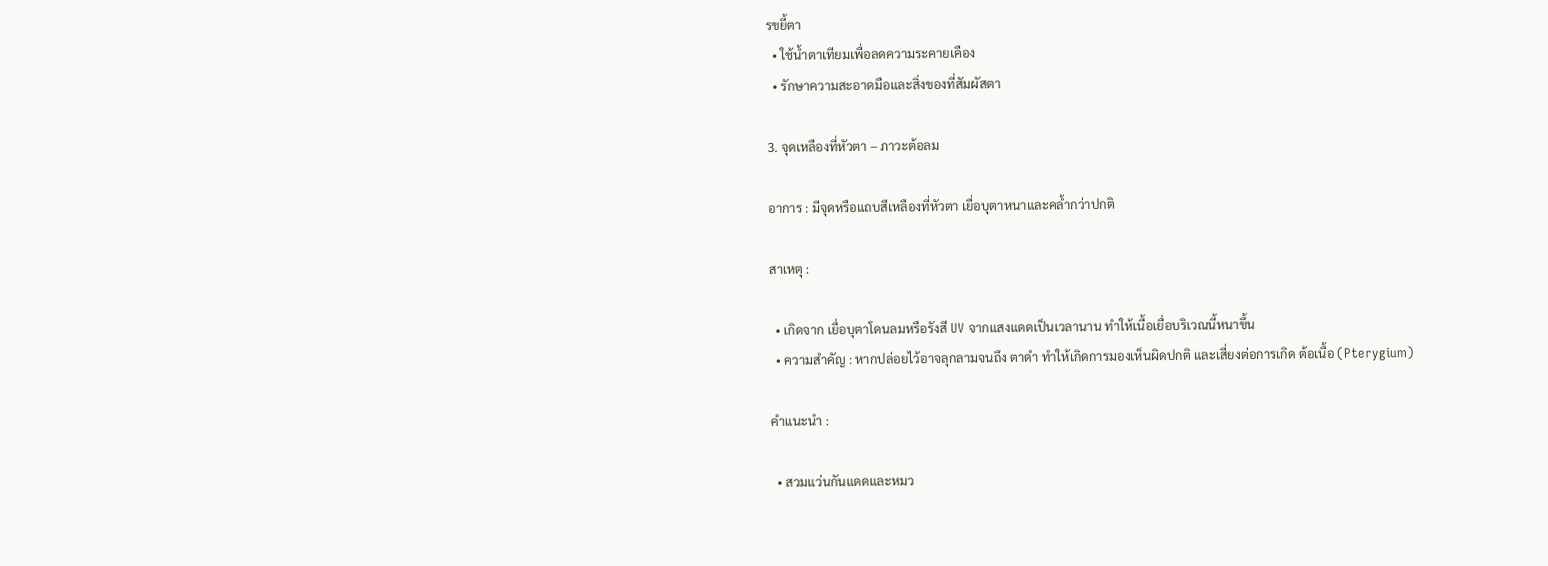รขยี้ตา
  • ใช้น้ำตาเทียมเพื่อลดความระคายเคือง
  • รักษาความสะอาดมือและสิ่งของที่สัมผัสตา

3. จุดเหลืองที่หัวตา – ภาวะต้อลม

อาการ : มีจุดหรือแถบสีเหลืองที่หัวตา เยื่อบุตาหนาและคล้ำกว่าปกติ

สาเหตุ :

  • เกิดจาก เยื่อบุตาโดนลมหรือรังสี UV จากแสงแดดเป็นเวลานาน ทำให้เนื้อเยื่อบริเวณนี้หนาขึ้น
  • ความสำคัญ : หากปล่อยไว้อาจลุกลามจนถึง ตาดำ ทำให้เกิดการมองเห็นผิดปกติ และเสี่ยงต่อการเกิด ต้อเนื้อ (Pterygium)

คำแนะนำ :

  • สวมแว่นกันแดดและหมว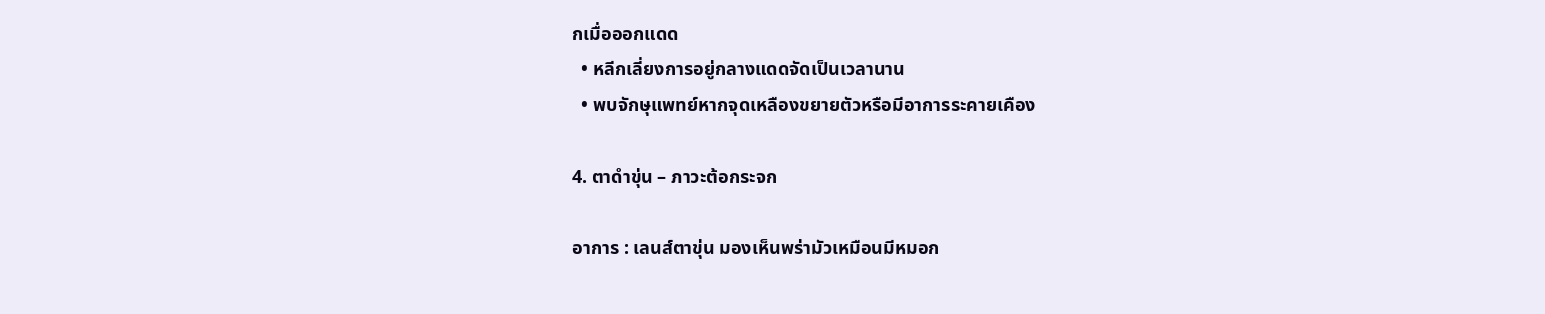กเมื่อออกแดด
  • หลีกเลี่ยงการอยู่กลางแดดจัดเป็นเวลานาน
  • พบจักษุแพทย์หากจุดเหลืองขยายตัวหรือมีอาการระคายเคือง

4. ตาดำขุ่น – ภาวะต้อกระจก

อาการ : เลนส์ตาขุ่น มองเห็นพร่ามัวเหมือนมีหมอก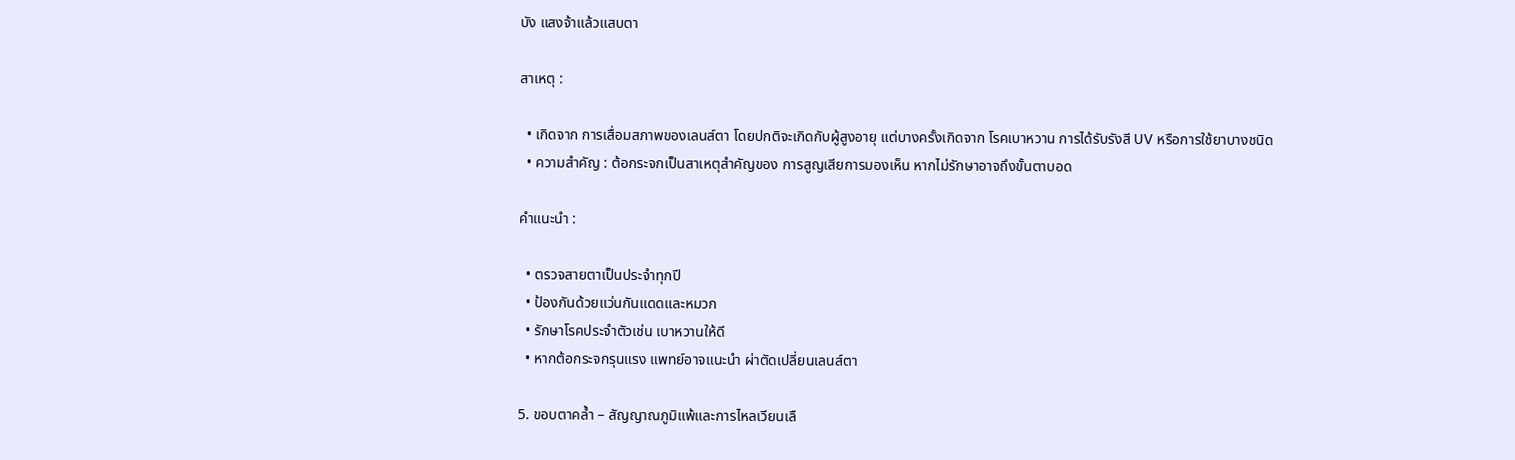บัง แสงจ้าแล้วแสบตา

สาเหตุ :

  • เกิดจาก การเสื่อมสภาพของเลนส์ตา โดยปกติจะเกิดกับผู้สูงอายุ แต่บางครั้งเกิดจาก โรคเบาหวาน การได้รับรังสี UV หรือการใช้ยาบางชนิด
  • ความสำคัญ : ต้อกระจกเป็นสาเหตุสำคัญของ การสูญเสียการมองเห็น หากไม่รักษาอาจถึงขั้นตาบอด

คำแนะนำ :

  • ตรวจสายตาเป็นประจำทุกปี
  • ป้องกันด้วยแว่นกันแดดและหมวก
  • รักษาโรคประจำตัวเช่น เบาหวานให้ดี
  • หากต้อกระจกรุนแรง แพทย์อาจแนะนำ ผ่าตัดเปลี่ยนเลนส์ตา

5. ขอบตาคล้ำ – สัญญาณภูมิแพ้และการไหลเวียนเลื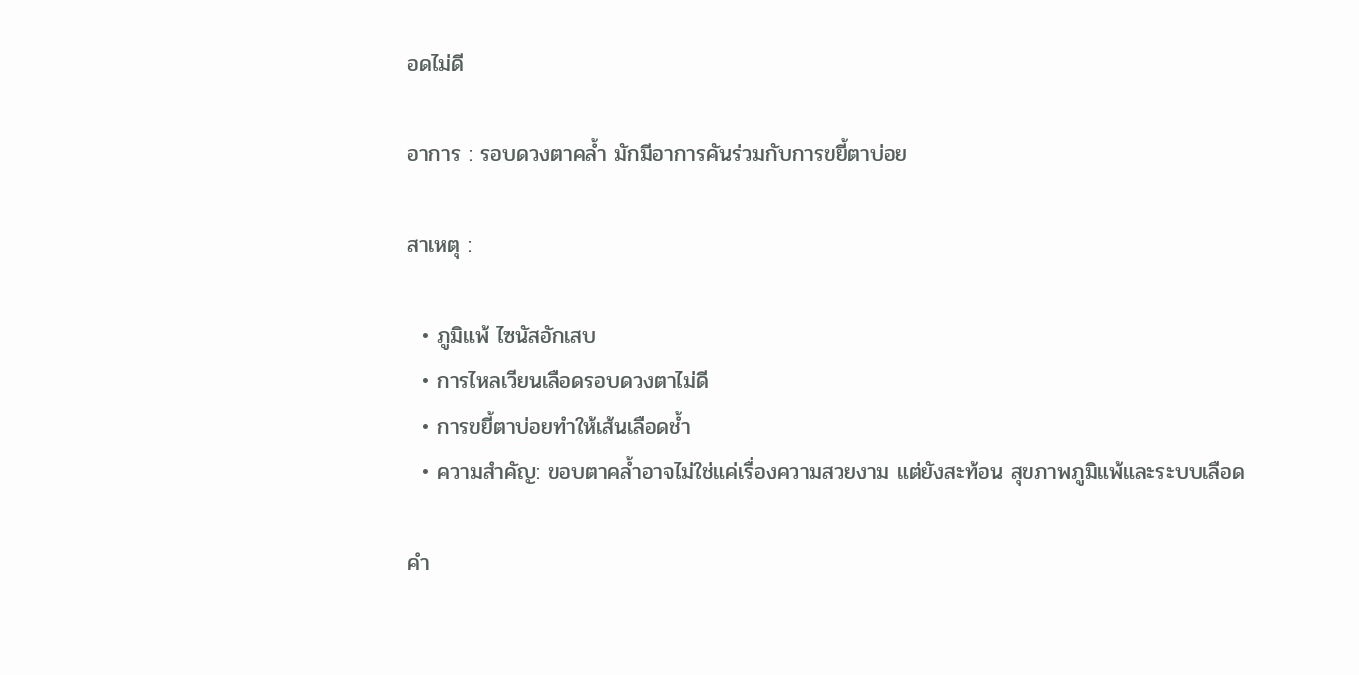อดไม่ดี

อาการ : รอบดวงตาคล้ำ มักมีอาการคันร่วมกับการขยี้ตาบ่อย

สาเหตุ :

  • ภูมิแพ้ ไซนัสอักเสบ
  • การไหลเวียนเลือดรอบดวงตาไม่ดี
  • การขยี้ตาบ่อยทำให้เส้นเลือดช้ำ
  • ความสำคัญ: ขอบตาคล้ำอาจไม่ใช่แค่เรื่องความสวยงาม แต่ยังสะท้อน สุขภาพภูมิแพ้และระบบเลือด

คำ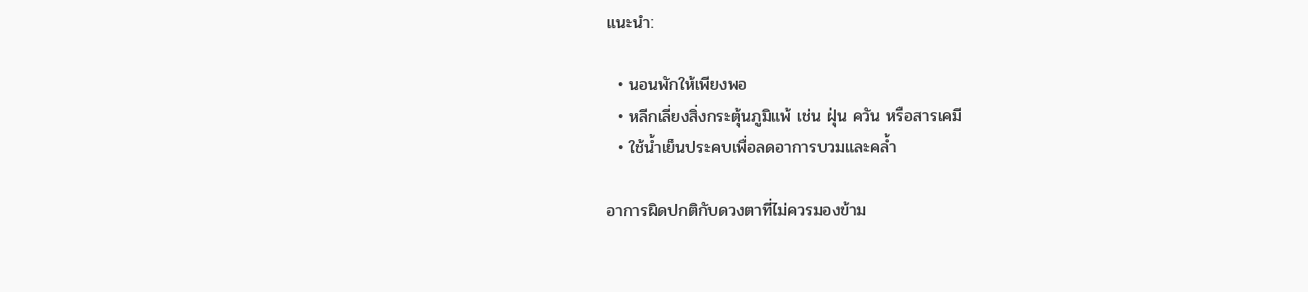แนะนำ:

  • นอนพักให้เพียงพอ
  • หลีกเลี่ยงสิ่งกระตุ้นภูมิแพ้ เช่น ฝุ่น ควัน หรือสารเคมี
  • ใช้น้ำเย็นประคบเพื่อลดอาการบวมและคล้ำ

อาการผิดปกติกับดวงตาที่ไม่ควรมองข้าม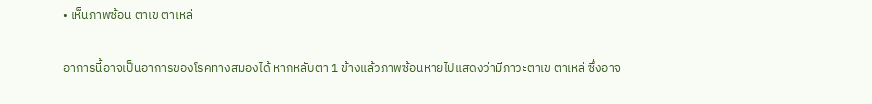• เห็นภาพซ้อน ตาเข ตาเหล่

อาการนี้อาจเป็นอาการของโรคทางสมองได้ หากหลับตา 1 ข้างแล้วภาพซ้อนหายไปแสดงว่ามีภาวะตาเข ตาเหล่ ซึ่งอาจ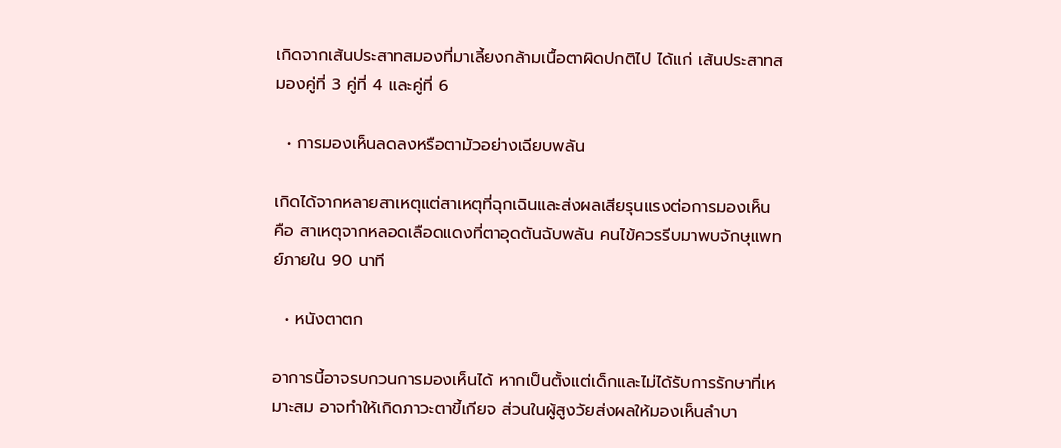เกิดจากเส้นประสาทสมองที่มาเลี้ยงกล้ามเนื้อตาผิดปกติไป ได้แก่ เส้นประสาทสมองคู่ที่ 3 คู่ที่ 4 และคู่ที่ 6

  • การมองเห็นลดลงหรือตามัวอย่างเฉียบพลัน

เกิดได้จากหลายสาเหตุแต่สาเหตุที่ฉุกเฉินและส่งผลเสียรุนแรงต่อการมองเห็น คือ สาเหตุจากหลอดเลือดแดงที่ตาอุดตันฉับพลัน คนไข้ควรรีบมาพบจักษุแพทย์ภายใน 90 นาที

  • หนังตาตก

อาการนี้อาจรบกวนการมองเห็นได้ หากเป็นตั้งแต่เด็กและไม่ได้รับการรักษาที่เหมาะสม อาจทำให้เกิดภาวะตาขี้เกียจ ส่วนในผู้สูงวัยส่งผลให้มองเห็นลำบา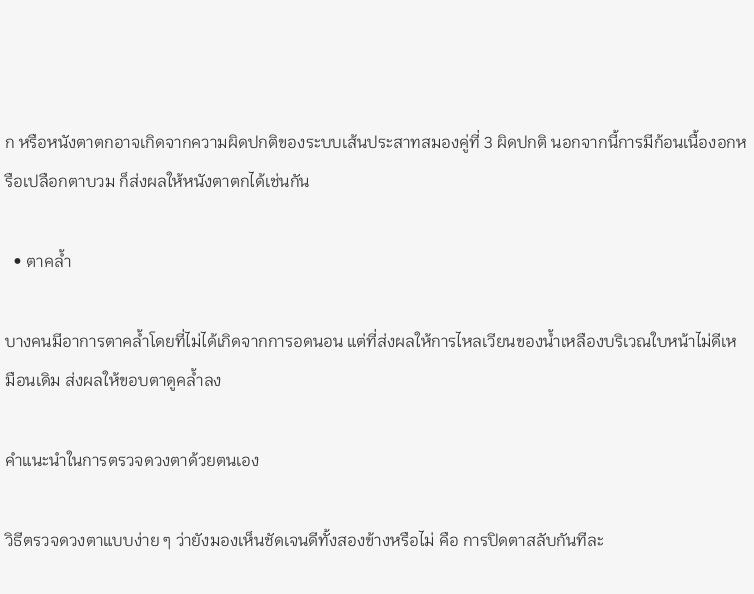ก หรือหนังตาตกอาจเกิดจากความผิดปกติของระบบเส้นประสาทสมองคู่ที่ 3 ผิดปกติ นอกจากนี้การมีก้อนเนื้องอกหรือเปลือกตาบวม ก็ส่งผลให้หนังตาตกได้เช่นกัน

  • ตาคล้ำ

บางคนมีอาการตาคล้ำโดยที่ไม่ได้เกิดจากการอดนอน แต่ที่ส่งผลให้การไหลเวียนของน้ำเหลืองบริเวณใบหน้าไม่ดีเหมือนเดิม ส่งผลให้ขอบตาดูคล้ำลง

คำแนะนำในการตรวจดวงตาด้วยตนเอง

วิธีตรวจดวงตาแบบง่าย ๆ ว่ายังมองเห็นชัดเจนดีทั้งสองข้างหรือไม่ คือ การปิดตาสลับกันทีละ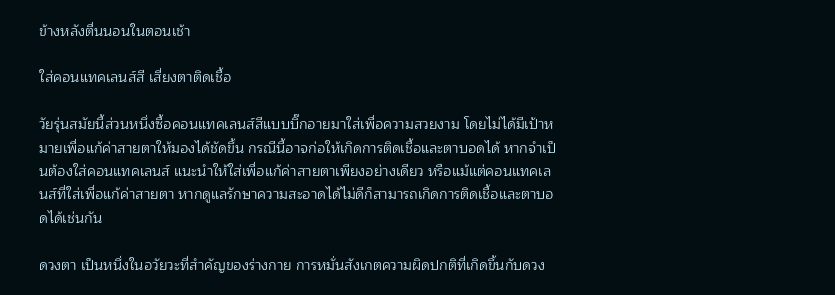ข้างหลังตื่นนอนในตอนเช้า

ใส่คอนแทคเลนส์สี เสี่ยงตาติดเชื้อ

วัยรุ่นสมัยนี้ส่วนหนึ่งซื้อคอนแทคเลนส์สีแบบบิ๊กอายมาใส่เพื่อความสวยงาม โดยไม่ได้มีเป้าหมายเพื่อแก้ค่าสายตาให้มองได้ชัดขึ้น กรณีนี้อาจก่อให้เกิดการติดเชื้อและตาบอดได้ หากจำเป็นต้องใส่คอนแทคเลนส์ แนะนำให้ใส่เพื่อแก้ค่าสายตาเพียงอย่างเดียว หรือแม้แต่คอนแทคเลนส์ที่ใส่เพื่อแก้ค่าสายตา หากดูแลรักษาความสะอาดได้ไม่ดีก็สามารถเกิดการติดเชื้อและตาบอดได้เช่นกัน

ดวงตา เป็นหนึ่งในอวัยวะที่สำคัญของร่างกาย การหมั่นสังเกตความผิดปกติที่เกิดขึ้นกับดวง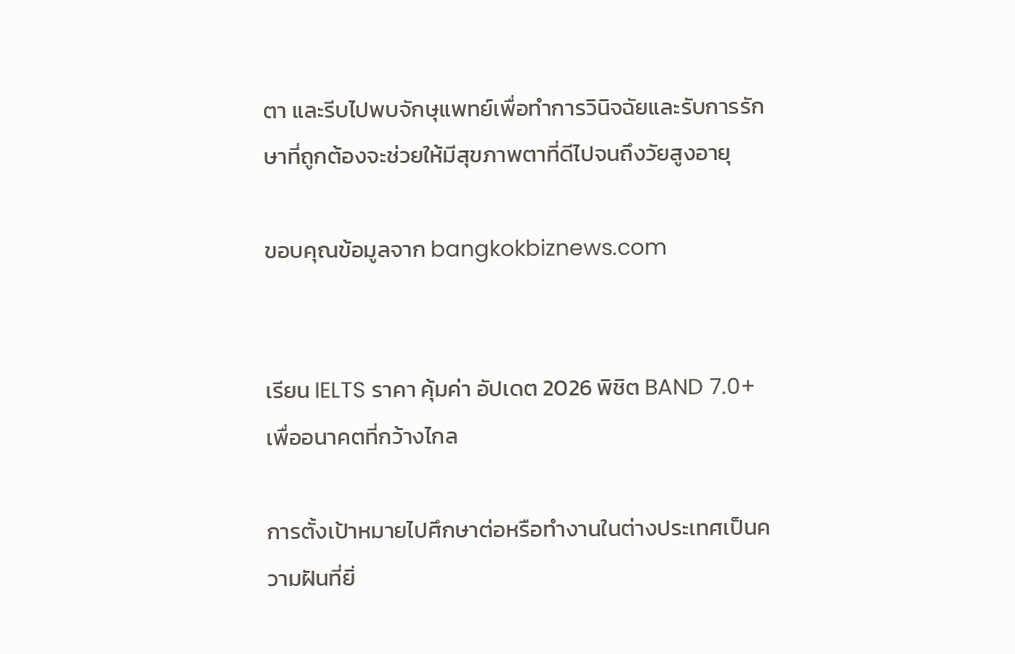ตา และรีบไปพบจักษุแพทย์เพื่อทำการวินิจฉัยและรับการรักษาที่ถูกต้องจะช่วยให้มีสุขภาพตาที่ดีไปจนถึงวัยสูงอายุ

ขอบคุณข้อมูลจาก bangkokbiznews.com


เรียน IELTS ราคา คุ้มค่า อัปเดต 2026 พิชิต BAND 7.0+ เพื่ออนาคตที่กว้างไกล

การตั้งเป้าหมายไปศึกษาต่อหรือทำงานในต่างประเทศเป็นความฝันที่ยิ่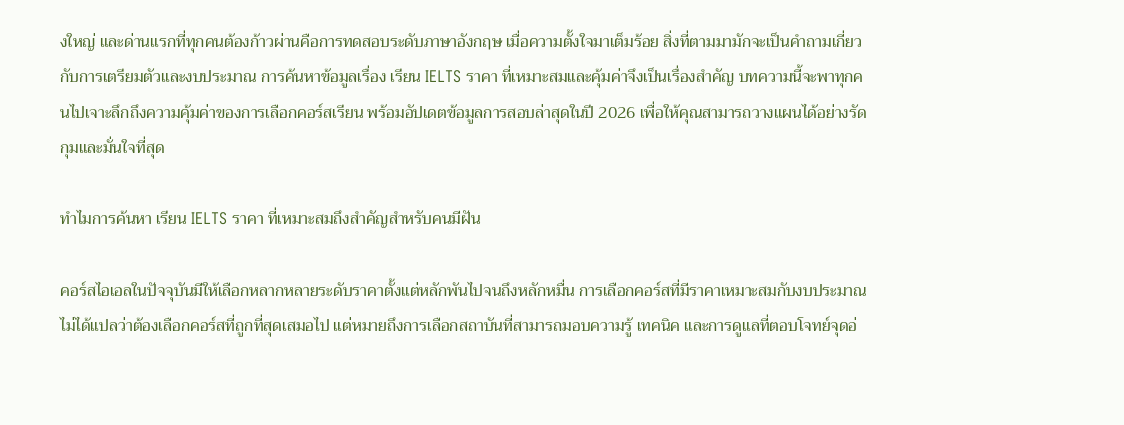งใหญ่ และด่านแรกที่ทุกคนต้องก้าวผ่านคือการทดสอบระดับภาษาอังกฤษ เมื่อความตั้งใจมาเต็มร้อย สิ่งที่ตามมามักจะเป็นคำถามเกี่ยวกับการเตรียมตัวและงบประมาณ การค้นหาข้อมูลเรื่อง เรียน IELTS ราคา ที่เหมาะสมและคุ้มค่าจึงเป็นเรื่องสำคัญ บทความนี้จะพาทุกคนไปเจาะลึกถึงความคุ้มค่าของการเลือกคอร์สเรียน พร้อมอัปเดตข้อมูลการสอบล่าสุดในปี 2026 เพื่อให้คุณสามารถวางแผนได้อย่างรัดกุมและมั่นใจที่สุด

ทำไมการค้นหา เรียน IELTS ราคา ที่เหมาะสมถึงสำคัญสำหรับคนมีฝัน

คอร์สไอเอลในปัจจุบันมีให้เลือกหลากหลายระดับราคาตั้งแต่หลักพันไปจนถึงหลักหมื่น การเลือกคอร์สที่มีราคาเหมาะสมกับงบประมาณไม่ได้แปลว่าต้องเลือกคอร์สที่ถูกที่สุดเสมอไป แต่หมายถึงการเลือกสถาบันที่สามารถมอบความรู้ เทคนิค และการดูแลที่ตอบโจทย์จุดอ่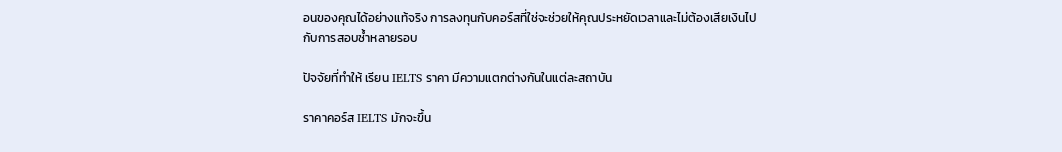อนของคุณได้อย่างแท้จริง การลงทุนกับคอร์สที่ใช่จะช่วยให้คุณประหยัดเวลาและไม่ต้องเสียเงินไปกับการสอบซ้ำหลายรอบ

ปัจจัยที่ทำให้ เรียน IELTS ราคา มีความแตกต่างกันในแต่ละสถาบัน

ราคาคอร์ส IELTS มักจะขึ้น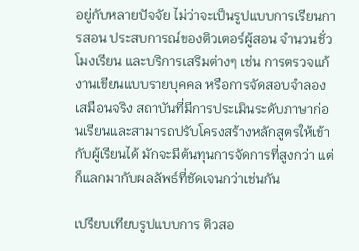อยู่กับหลายปัจจัย ไม่ว่าจะเป็นรูปแบบการเรียนการสอน ประสบการณ์ของติวเตอร์ผู้สอน จำนวนชั่วโมงเรียน และบริการเสริมต่างๆ เช่น การตรวจแก้งานเขียนแบบรายบุคคล หรือการจัดสอบจำลองเสมือนจริง สถาบันที่มีการประเมินระดับภาษาก่อนเรียนและสามารถปรับโครงสร้างหลักสูตรให้เข้ากับผู้เรียนได้ มักจะมีต้นทุนการจัดการที่สูงกว่า แต่ก็แลกมากับผลลัพธ์ที่ชัดเจนกว่าเช่นกัน

เปรียบเทียบรูปแบบการ ติวสอ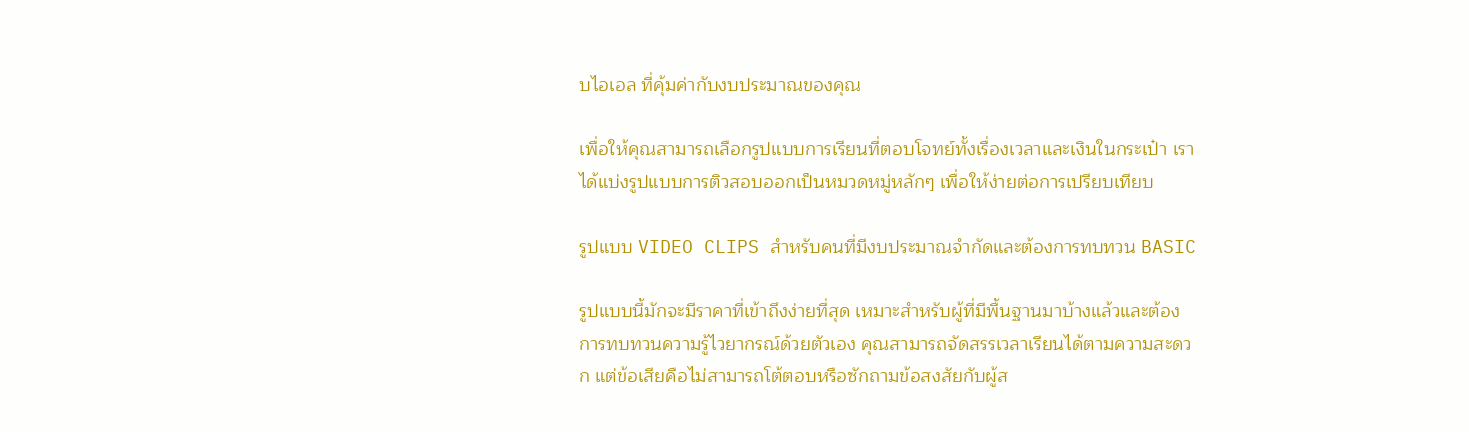บไอเอล ที่คุ้มค่ากับงบประมาณของคุณ

เพื่อให้คุณสามารถเลือกรูปแบบการเรียนที่ตอบโจทย์ทั้งเรื่องเวลาและเงินในกระเป๋า เราได้แบ่งรูปแบบการติวสอบออกเป็นหมวดหมู่หลักๆ เพื่อให้ง่ายต่อการเปรียบเทียบ

รูปแบบ VIDEO CLIPS สำหรับคนที่มีงบประมาณจำกัดและต้องการทบทวน BASIC

รูปแบบนี้มักจะมีราคาที่เข้าถึงง่ายที่สุด เหมาะสำหรับผู้ที่มีพื้นฐานมาบ้างแล้วและต้องการทบทวนความรู้ไวยากรณ์ด้วยตัวเอง คุณสามารถจัดสรรเวลาเรียนได้ตามความสะดวก แต่ข้อเสียคือไม่สามารถโต้ตอบหรือซักถามข้อสงสัยกับผู้ส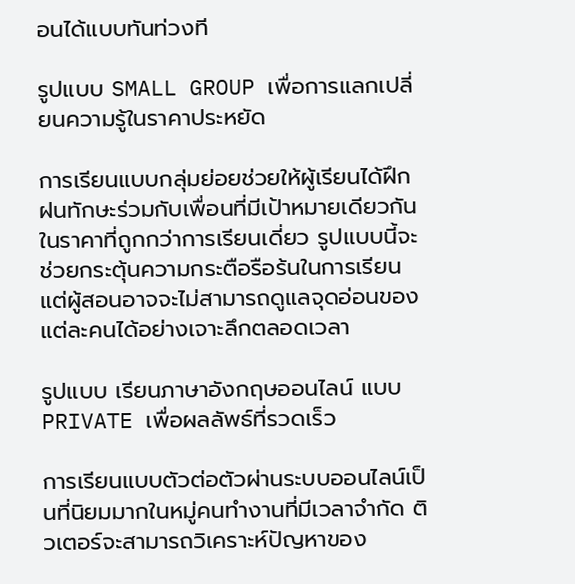อนได้แบบทันท่วงที

รูปแบบ SMALL GROUP เพื่อการแลกเปลี่ยนความรู้ในราคาประหยัด

การเรียนแบบกลุ่มย่อยช่วยให้ผู้เรียนได้ฝึกฝนทักษะร่วมกับเพื่อนที่มีเป้าหมายเดียวกัน ในราคาที่ถูกกว่าการเรียนเดี่ยว รูปแบบนี้จะช่วยกระตุ้นความกระตือรือร้นในการเรียน แต่ผู้สอนอาจจะไม่สามารถดูแลจุดอ่อนของแต่ละคนได้อย่างเจาะลึกตลอดเวลา

รูปแบบ เรียนภาษาอังกฤษออนไลน์ แบบ PRIVATE เพื่อผลลัพธ์ที่รวดเร็ว

การเรียนแบบตัวต่อตัวผ่านระบบออนไลน์เป็นที่นิยมมากในหมู่คนทำงานที่มีเวลาจำกัด ติวเตอร์จะสามารถวิเคราะห์ปัญหาของ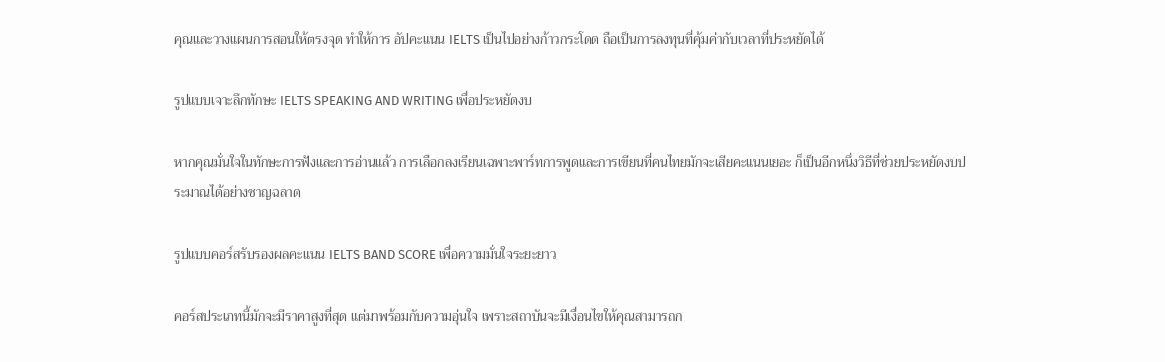คุณและวางแผนการสอนให้ตรงจุด ทำให้การ อัปคะแนน IELTS เป็นไปอย่างก้าวกระโดด ถือเป็นการลงทุนที่คุ้มค่ากับเวลาที่ประหยัดได้

รูปแบบเจาะลึกทักษะ IELTS SPEAKING AND WRITING เพื่อประหยัดงบ

หากคุณมั่นใจในทักษะการฟังและการอ่านแล้ว การเลือกลงเรียนเฉพาะพาร์ทการพูดและการเขียนที่คนไทยมักจะเสียคะแนนเยอะ ก็เป็นอีกหนึ่งวิธีที่ช่วยประหยัดงบประมาณได้อย่างชาญฉลาด

รูปแบบคอร์สรับรองผลคะแนน IELTS BAND SCORE เพื่อความมั่นใจระยะยาว

คอร์สประเภทนี้มักจะมีราคาสูงที่สุด แต่มาพร้อมกับความอุ่นใจ เพราะสถาบันจะมีเงื่อนไขให้คุณสามารถก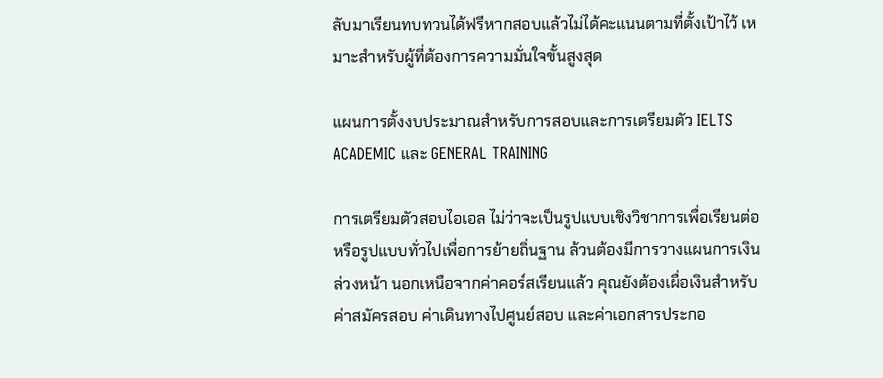ลับมาเรียนทบทวนได้ฟรีหากสอบแล้วไม่ได้คะแนนตามที่ตั้งเป้าไว้ เหมาะสำหรับผู้ที่ต้องการความมั่นใจขั้นสูงสุด

แผนการตั้งงบประมาณสำหรับการสอบและการเตรียมตัว IELTS ACADEMIC และ GENERAL TRAINING

การเตรียมตัวสอบไอเอล ไม่ว่าจะเป็นรูปแบบเชิงวิชาการเพื่อเรียนต่อ หรือรูปแบบทั่วไปเพื่อการย้ายถิ่นฐาน ล้วนต้องมีการวางแผนการเงินล่วงหน้า นอกเหนือจากค่าคอร์สเรียนแล้ว คุณยังต้องเผื่อเงินสำหรับค่าสมัครสอบ ค่าเดินทางไปศูนย์สอบ และค่าเอกสารประกอ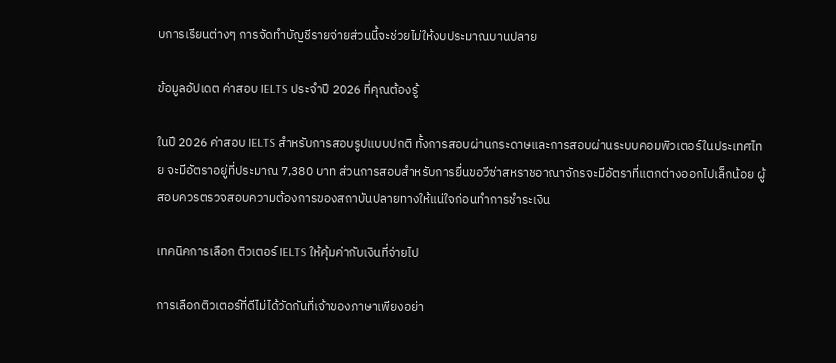บการเรียนต่างๆ การจัดทำบัญชีรายจ่ายส่วนนี้จะช่วยไม่ให้งบประมาณบานปลาย

ข้อมูลอัปเดต ค่าสอบ IELTS ประจำปี 2026 ที่คุณต้องรู้

ในปี 2026 ค่าสอบ IELTS สำหรับการสอบรูปแบบปกติ ทั้งการสอบผ่านกระดาษและการสอบผ่านระบบคอมพิวเตอร์ในประเทศไทย จะมีอัตราอยู่ที่ประมาณ 7,380 บาท ส่วนการสอบสำหรับการยื่นขอวีซ่าสหราชอาณาจักรจะมีอัตราที่แตกต่างออกไปเล็กน้อย ผู้สอบควรตรวจสอบความต้องการของสถาบันปลายทางให้แน่ใจก่อนทำการชำระเงิน

เทคนิคการเลือก ติวเตอร์ IELTS ให้คุ้มค่ากับเงินที่จ่ายไป

การเลือกติวเตอร์ที่ดีไม่ได้วัดกันที่เจ้าของภาษาเพียงอย่า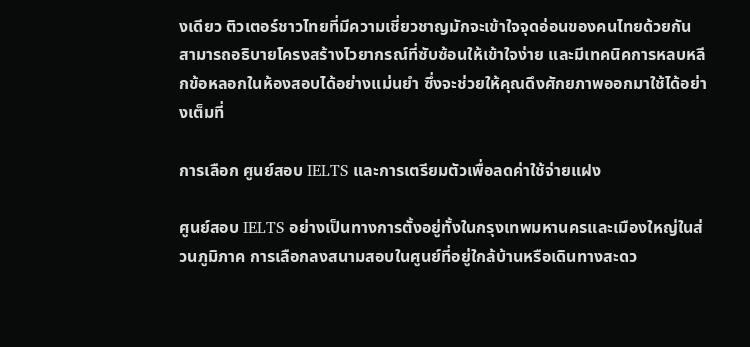งเดียว ติวเตอร์ชาวไทยที่มีความเชี่ยวชาญมักจะเข้าใจจุดอ่อนของคนไทยด้วยกัน สามารถอธิบายโครงสร้างไวยากรณ์ที่ซับซ้อนให้เข้าใจง่าย และมีเทคนิคการหลบหลีกข้อหลอกในห้องสอบได้อย่างแม่นยำ ซึ่งจะช่วยให้คุณดึงศักยภาพออกมาใช้ได้อย่างเต็มที่

การเลือก ศูนย์สอบ IELTS และการเตรียมตัวเพื่อลดค่าใช้จ่ายแฝง

ศูนย์สอบ IELTS อย่างเป็นทางการตั้งอยู่ทั้งในกรุงเทพมหานครและเมืองใหญ่ในส่วนภูมิภาค การเลือกลงสนามสอบในศูนย์ที่อยู่ใกล้บ้านหรือเดินทางสะดว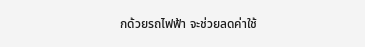กด้วยรถไฟฟ้า จะช่วยลดค่าใช้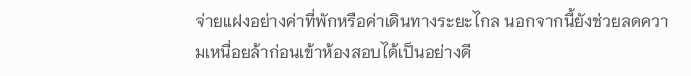จ่ายแฝงอย่างค่าที่พักหรือค่าเดินทางระยะไกล นอกจากนี้ยังช่วยลดความเหนื่อยล้าก่อนเข้าห้องสอบได้เป็นอย่างดี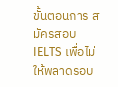ขั้นตอนการ สมัครสอบ IELTS เพื่อไม่ให้พลาดรอบ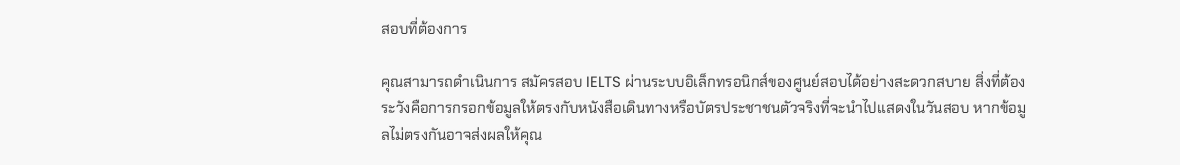สอบที่ต้องการ

คุณสามารถดำเนินการ สมัครสอบ IELTS ผ่านระบบอิเล็กทรอนิกส์ของศูนย์สอบได้อย่างสะดวกสบาย สิ่งที่ต้องระวังคือการกรอกข้อมูลให้ตรงกับหนังสือเดินทางหรือบัตรประชาชนตัวจริงที่จะนำไปแสดงในวันสอบ หากข้อมูลไม่ตรงกันอาจส่งผลให้คุณ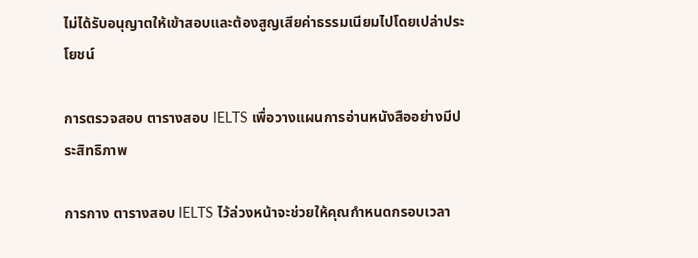ไม่ได้รับอนุญาตให้เข้าสอบและต้องสูญเสียค่าธรรมเนียมไปโดยเปล่าประโยชน์

การตรวจสอบ ตารางสอบ IELTS เพื่อวางแผนการอ่านหนังสืออย่างมีประสิทธิภาพ

การกาง ตารางสอบ IELTS ไว้ล่วงหน้าจะช่วยให้คุณกำหนดกรอบเวลา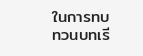ในการทบทวนบทเรี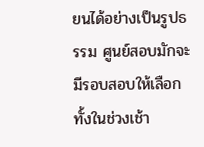ยนได้อย่างเป็นรูปธรรม ศูนย์สอบมักจะมีรอบสอบให้เลือกทั้งในช่วงเช้า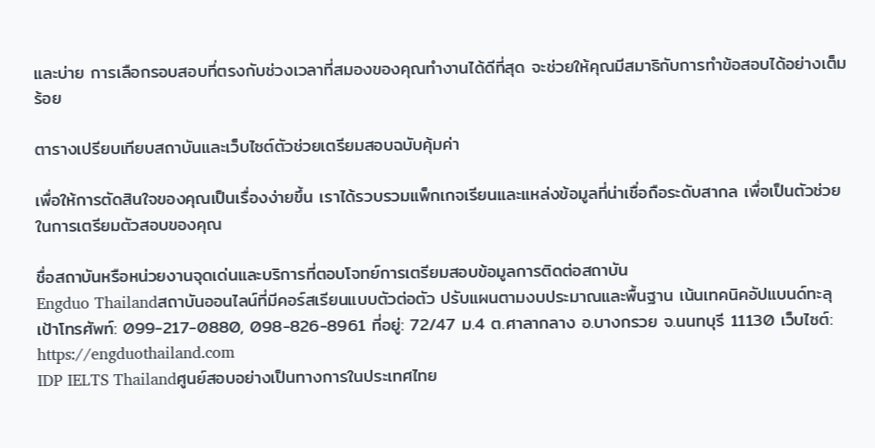และบ่าย การเลือกรอบสอบที่ตรงกับช่วงเวลาที่สมองของคุณทำงานได้ดีที่สุด จะช่วยให้คุณมีสมาธิกับการทำข้อสอบได้อย่างเต็มร้อย

ตารางเปรียบเทียบสถาบันและเว็บไซต์ตัวช่วยเตรียมสอบฉบับคุ้มค่า

เพื่อให้การตัดสินใจของคุณเป็นเรื่องง่ายขึ้น เราได้รวบรวมแพ็กเกจเรียนและแหล่งข้อมูลที่น่าเชื่อถือระดับสากล เพื่อเป็นตัวช่วยในการเตรียมตัวสอบของคุณ

ชื่อสถาบันหรือหน่วยงานจุดเด่นและบริการที่ตอบโจทย์การเตรียมสอบข้อมูลการติดต่อสถาบัน
Engduo Thailandสถาบันออนไลน์ที่มีคอร์สเรียนแบบตัวต่อตัว ปรับแผนตามงบประมาณและพื้นฐาน เน้นเทคนิคอัปแบนด์ทะลุเป้าโทรศัพท์: 099-217-0880, 098-826-8961 ที่อยู่: 72/47 ม.4 ต.ศาลากลาง อ.บางกรวย จ.นนทบุรี 11130 เว็บไซต์: https://engduothailand.com
IDP IELTS Thailandศูนย์สอบอย่างเป็นทางการในประเทศไทย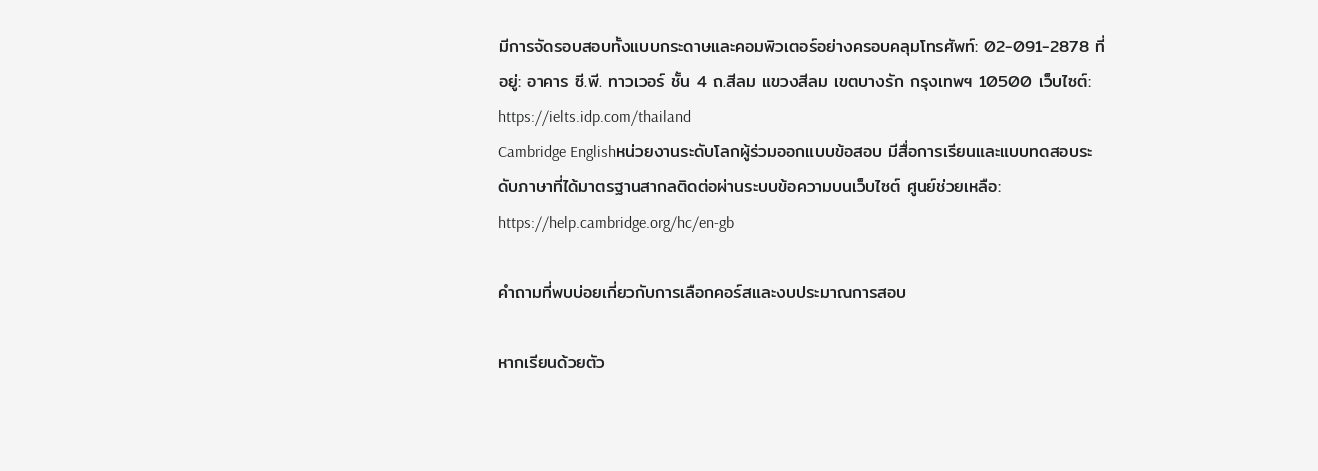มีการจัดรอบสอบทั้งแบบกระดาษและคอมพิวเตอร์อย่างครอบคลุมโทรศัพท์: 02-091-2878 ที่อยู่: อาคาร ซี.พี. ทาวเวอร์ ชั้น 4 ถ.สีลม แขวงสีลม เขตบางรัก กรุงเทพฯ 10500 เว็บไซต์: https://ielts.idp.com/thailand
Cambridge Englishหน่วยงานระดับโลกผู้ร่วมออกแบบข้อสอบ มีสื่อการเรียนและแบบทดสอบระดับภาษาที่ได้มาตรฐานสากลติดต่อผ่านระบบข้อความบนเว็บไซต์ ศูนย์ช่วยเหลือ: https://help.cambridge.org/hc/en-gb

คำถามที่พบบ่อยเกี่ยวกับการเลือกคอร์สและงบประมาณการสอบ

หากเรียนด้วยตัว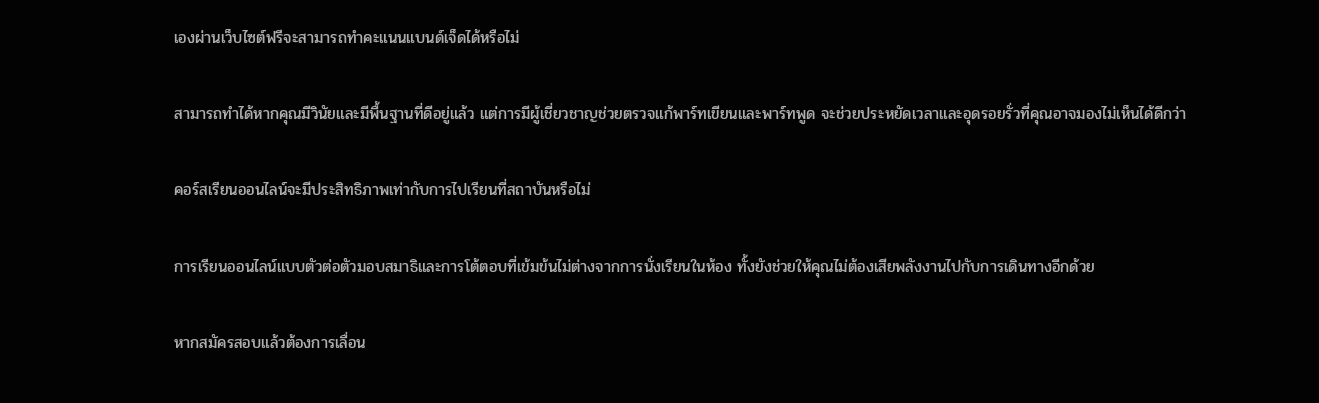เองผ่านเว็บไซต์ฟรีจะสามารถทำคะแนนแบนด์เจ็ดได้หรือไม่

สามารถทำได้หากคุณมีวินัยและมีพื้นฐานที่ดีอยู่แล้ว แต่การมีผู้เชี่ยวชาญช่วยตรวจแก้พาร์ทเขียนและพาร์ทพูด จะช่วยประหยัดเวลาและอุดรอยรั่วที่คุณอาจมองไม่เห็นได้ดีกว่า

คอร์สเรียนออนไลน์จะมีประสิทธิภาพเท่ากับการไปเรียนที่สถาบันหรือไม่

การเรียนออนไลน์แบบตัวต่อตัวมอบสมาธิและการโต้ตอบที่เข้มข้นไม่ต่างจากการนั่งเรียนในห้อง ทั้งยังช่วยให้คุณไม่ต้องเสียพลังงานไปกับการเดินทางอีกด้วย

หากสมัครสอบแล้วต้องการเลื่อน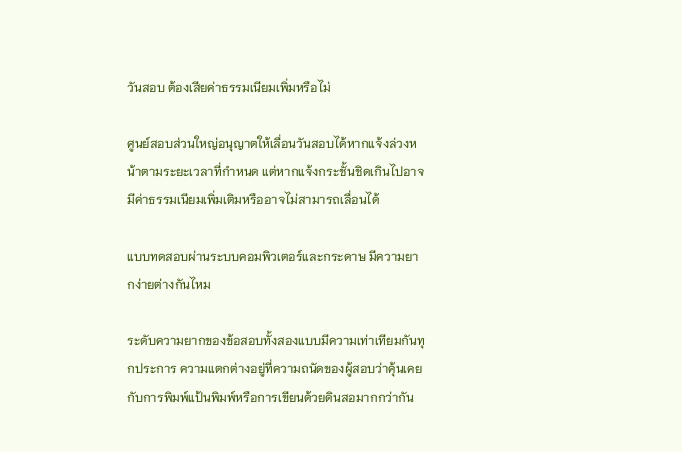วันสอบ ต้องเสียค่าธรรมเนียมเพิ่มหรือไม่

ศูนย์สอบส่วนใหญ่อนุญาตให้เลื่อนวันสอบได้หากแจ้งล่วงหน้าตามระยะเวลาที่กำหนด แต่หากแจ้งกระชั้นชิดเกินไปอาจมีค่าธรรมเนียมเพิ่มเติมหรืออาจไม่สามารถเลื่อนได้

แบบทดสอบผ่านระบบคอมพิวเตอร์และกระดาษ มีความยากง่ายต่างกันไหม

ระดับความยากของข้อสอบทั้งสองแบบมีความเท่าเทียมกันทุกประการ ความแตกต่างอยู่ที่ความถนัดของผู้สอบว่าคุ้นเคยกับการพิมพ์แป้นพิมพ์หรือการเขียนด้วยดินสอมากกว่ากัน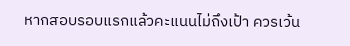หากสอบรอบแรกแล้วคะแนนไม่ถึงเป้า ควรเว้น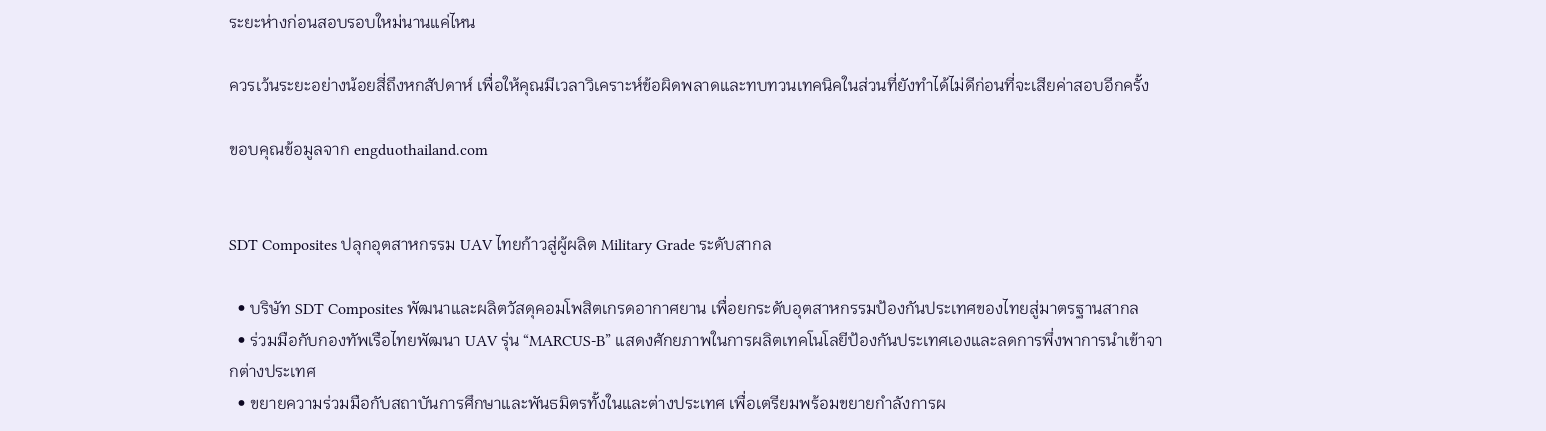ระยะห่างก่อนสอบรอบใหม่นานแค่ไหน

ควรเว้นระยะอย่างน้อยสี่ถึงหกสัปดาห์ เพื่อให้คุณมีเวลาวิเคราะห์ข้อผิดพลาดและทบทวนเทคนิคในส่วนที่ยังทำได้ไม่ดีก่อนที่จะเสียค่าสอบอีกครั้ง

ขอบคุณข้อมูลจาก engduothailand.com


SDT Composites ปลุกอุตสาหกรรม UAV ไทยก้าวสู่ผู้ผลิต Military Grade ระดับสากล

  • บริษัท SDT Composites พัฒนาและผลิตวัสดุคอมโพสิตเกรดอากาศยาน เพื่อยกระดับอุตสาหกรรมป้องกันประเทศของไทยสู่มาตรฐานสากล
  • ร่วมมือกับกองทัพเรือไทยพัฒนา UAV รุ่น “MARCUS-B” แสดงศักยภาพในการผลิตเทคโนโลยีป้องกันประเทศเองและลดการพึ่งพาการนำเข้าจากต่างประเทศ
  • ขยายความร่วมมือกับสถาบันการศึกษาและพันธมิตรทั้งในและต่างประเทศ เพื่อเตรียมพร้อมขยายกำลังการผ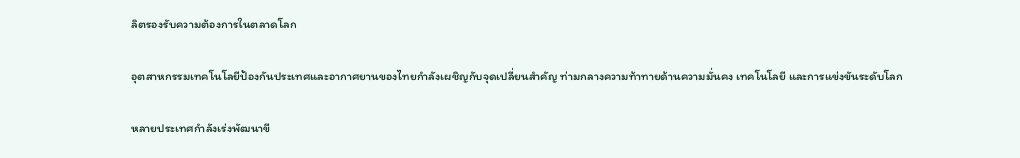ลิตรองรับความต้องการในตลาดโลก

อุตสาหกรรมเทคโนโลยีป้องกันประเทศและอากาศยานของไทยกำลังเผชิญกับจุดเปลี่ยนสำคัญ ท่ามกลางความท้าทายด้านความมั่นคง เทคโนโลยี และการแข่งขันระดับโลก

หลายประเทศกำลังเร่งพัฒนาขี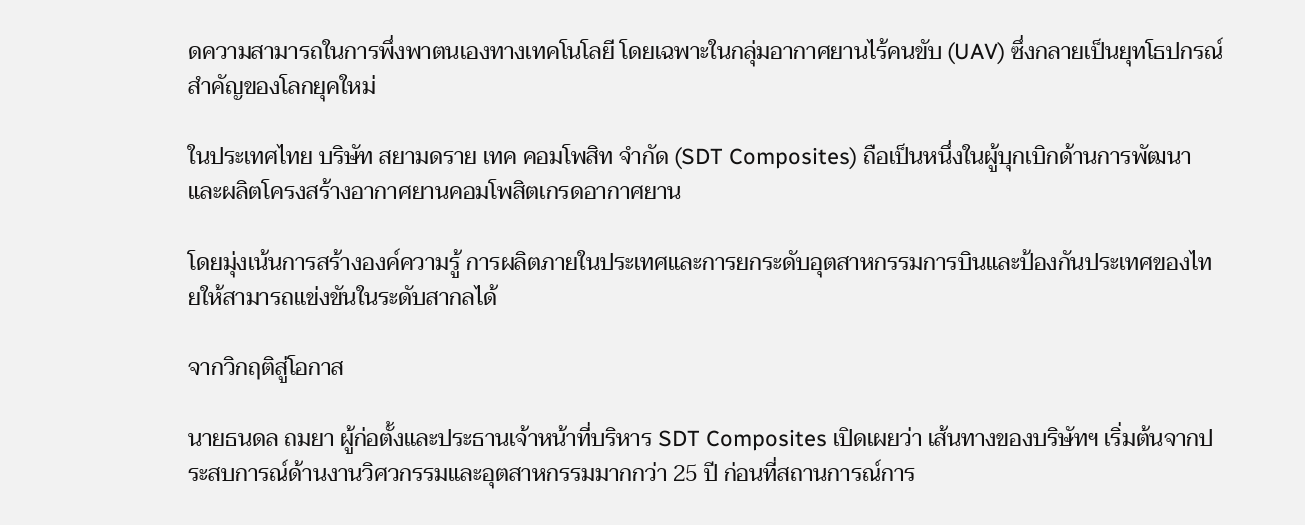ดความสามารถในการพึ่งพาตนเองทางเทคโนโลยี โดยเฉพาะในกลุ่มอากาศยานไร้คนขับ (UAV) ซึ่งกลายเป็นยุทโธปกรณ์สำคัญของโลกยุคใหม่

ในประเทศไทย บริษัท สยามดราย เทค คอมโพสิท จำกัด (SDT Composites) ถือเป็นหนึ่งในผู้บุกเบิกด้านการพัฒนาและผลิตโครงสร้างอากาศยานคอมโพสิตเกรดอากาศยาน

โดยมุ่งเน้นการสร้างองค์ความรู้ การผลิตภายในประเทศและการยกระดับอุตสาหกรรมการบินและป้องกันประเทศของไทยให้สามารถแข่งขันในระดับสากลได้

จากวิกฤติสู่โอกาส

นายธนดล ถมยา ผู้ก่อตั้งและประธานเจ้าหน้าที่บริหาร SDT Composites เปิดเผยว่า เส้นทางของบริษัทฯ เริ่มต้นจากประสบการณ์ด้านงานวิศวกรรมและอุตสาหกรรมมากกว่า 25 ปี ก่อนที่สถานการณ์การ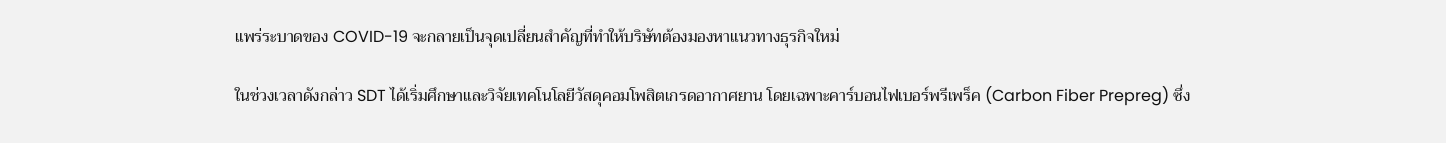แพร่ระบาดของ COVID-19 จะกลายเป็นจุดเปลี่ยนสำคัญที่ทำให้บริษัทต้องมองหาแนวทางธุรกิจใหม่

ในช่วงเวลาดังกล่าว SDT ได้เริ่มศึกษาและวิจัยเทคโนโลยีวัสดุคอมโพสิตเกรดอากาศยาน โดยเฉพาะคาร์บอนไฟเบอร์พรีเพร็ค (Carbon Fiber Prepreg) ซึ่ง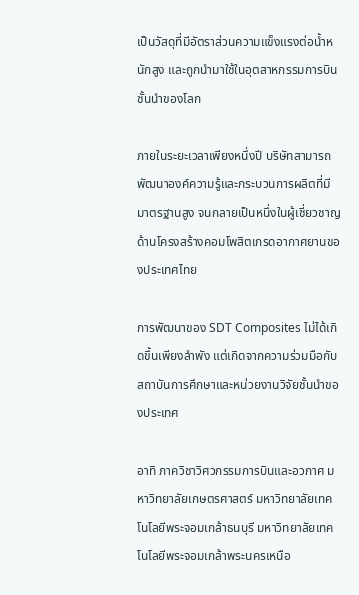เป็นวัสดุที่มีอัตราส่วนความแข็งแรงต่อน้ำหนักสูง และถูกนำมาใช้ในอุตสาหกรรมการบินชั้นนำของโลก

ภายในระยะเวลาเพียงหนึ่งปี บริษัทสามารถพัฒนาองค์ความรู้และกระบวนการผลิตที่มีมาตรฐานสูง จนกลายเป็นหนึ่งในผู้เชี่ยวชาญด้านโครงสร้างคอมโพสิตเกรดอากาศยานของประเทศไทย

การพัฒนาของ SDT Composites ไม่ได้เกิดขึ้นเพียงลำพัง แต่เกิดจากความร่วมมือกับสถาบันการศึกษาและหน่วยงานวิจัยชั้นนำของประเทศ

อาทิ ภาควิชาวิศวกรรมการบินและอวกาศ มหาวิทยาลัยเกษตรศาสตร์ มหาวิทยาลัยเทคโนโลยีพระจอมเกล้าธนบุรี มหาวิทยาลัยเทคโนโลยีพระจอมเกล้าพระนครเหนือ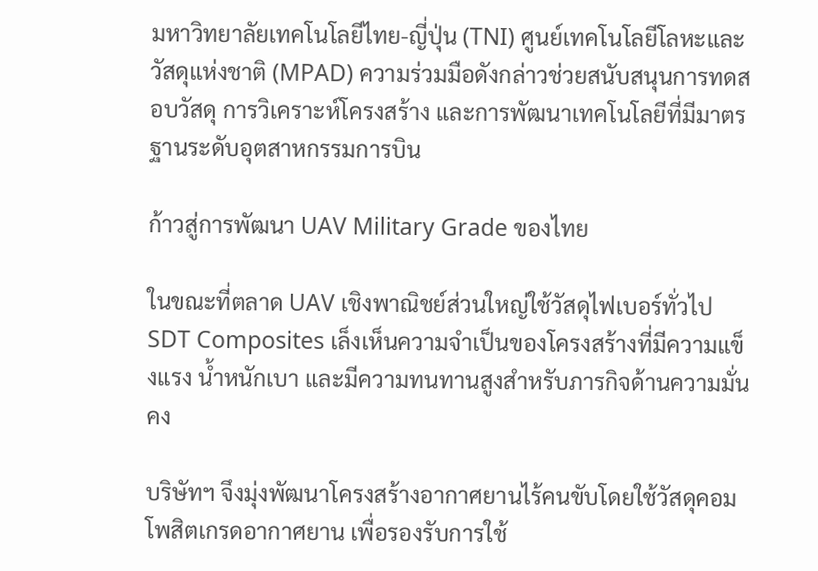มหาวิทยาลัยเทคโนโลยีไทย-ญี่ปุ่น (TNI) ศูนย์เทคโนโลยีโลหะและวัสดุแห่งชาติ (MPAD) ความร่วมมือดังกล่าวช่วยสนับสนุนการทดสอบวัสดุ การวิเคราะห์โครงสร้าง และการพัฒนาเทคโนโลยีที่มีมาตรฐานระดับอุตสาหกรรมการบิน

ก้าวสู่การพัฒนา UAV Military Grade ของไทย

ในขณะที่ตลาด UAV เชิงพาณิชย์ส่วนใหญ่ใช้วัสดุไฟเบอร์ทั่วไป SDT Composites เล็งเห็นความจำเป็นของโครงสร้างที่มีความแข็งแรง น้ำหนักเบา และมีความทนทานสูงสำหรับภารกิจด้านความมั่นคง

บริษัทฯ จึงมุ่งพัฒนาโครงสร้างอากาศยานไร้คนขับโดยใช้วัสดุคอมโพสิตเกรดอากาศยาน เพื่อรองรับการใช้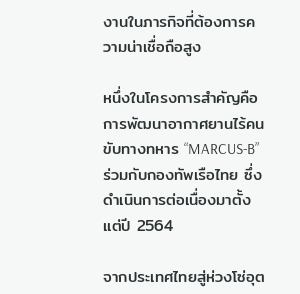งานในภารกิจที่ต้องการความน่าเชื่อถือสูง

หนึ่งในโครงการสำคัญคือการพัฒนาอากาศยานไร้คนขับทางทหาร “MARCUS-B” ร่วมกับกองทัพเรือไทย ซึ่งดำเนินการต่อเนื่องมาตั้งแต่ปี 2564

จากประเทศไทยสู่ห่วงโซ่อุต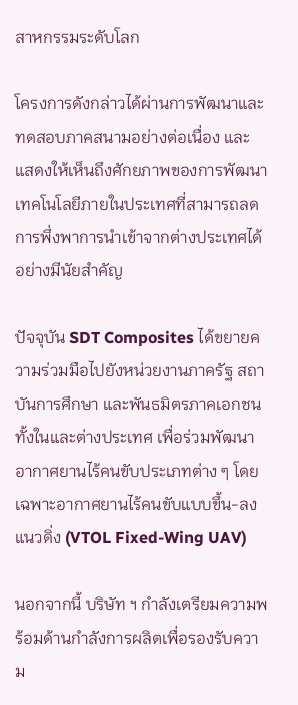สาหกรรมระดับโลก

โครงการดังกล่าวได้ผ่านการพัฒนาและทดสอบภาคสนามอย่างต่อเนื่อง และแสดงให้เห็นถึงศักยภาพของการพัฒนาเทคโนโลยีภายในประเทศที่สามารถลดการพึ่งพาการนำเข้าจากต่างประเทศได้อย่างมีนัยสำคัญ

ปัจจุบัน SDT Composites ได้ขยายความร่วมมือไปยังหน่วยงานภาครัฐ สถาบันการศึกษา และพันธมิตรภาคเอกชนทั้งในและต่างประเทศ เพื่อร่วมพัฒนาอากาศยานไร้คนขับประเภทต่าง ๆ โดยเฉพาะอากาศยานไร้คนขับแบบขึ้น-ลงแนวดิ่ง (VTOL Fixed-Wing UAV)

นอกจากนี้ บริษัท ฯ กำลังเตรียมความพร้อมด้านกำลังการผลิตเพื่อรองรับความ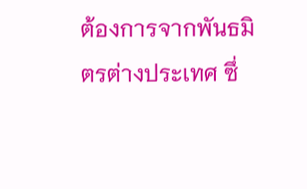ต้องการจากพันธมิตรต่างประเทศ ซึ่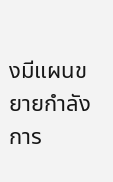งมีแผนขยายกำลังการ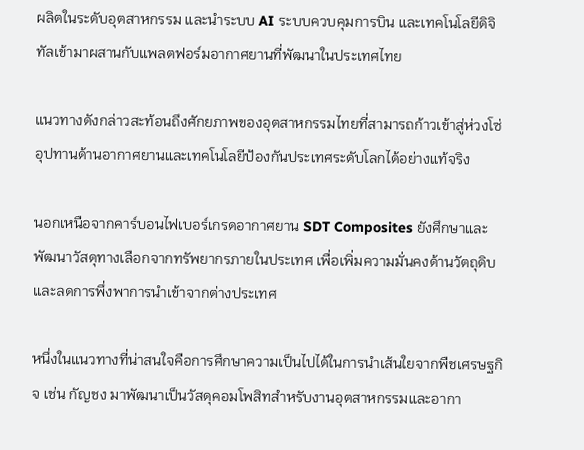ผลิตในระดับอุตสาหกรรม และนำระบบ AI ระบบควบคุมการบิน และเทคโนโลยีดิจิทัลเข้ามาผสานกับแพลตฟอร์มอากาศยานที่พัฒนาในประเทศไทย

แนวทางดังกล่าวสะท้อนถึงศักยภาพของอุตสาหกรรมไทยที่สามารถก้าวเข้าสู่ห่วงโซ่อุปทานด้านอากาศยานและเทคโนโลยีป้องกันประเทศระดับโลกได้อย่างแท้จริง

นอกเหนือจากคาร์บอนไฟเบอร์เกรดอากาศยาน SDT Composites ยังศึกษาและพัฒนาวัสดุทางเลือกจากทรัพยากรภายในประเทศ เพื่อเพิ่มความมั่นคงด้านวัตถุดิบและลดการพึ่งพาการนำเข้าจากต่างประเทศ

หนึ่งในแนวทางที่น่าสนใจคือการศึกษาความเป็นไปได้ในการนำเส้นใยจากพืชเศรษฐกิจ เช่น กัญชง มาพัฒนาเป็นวัสดุคอมโพสิทสำหรับงานอุตสาหกรรมและอากา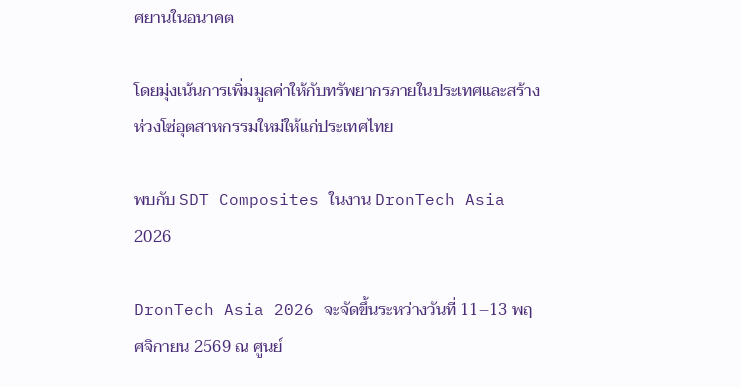ศยานในอนาคต

โดยมุ่งเน้นการเพิ่มมูลค่าให้กับทรัพยากรภายในประเทศและสร้างห่วงโซ่อุตสาหกรรมใหม่ให้แก่ประเทศไทย

พบกับ SDT Composites ในงาน DronTech Asia 2026

DronTech Asia 2026 จะจัดขึ้นระหว่างวันที่ 11–13 พฤศจิกายน 2569 ณ ศูนย์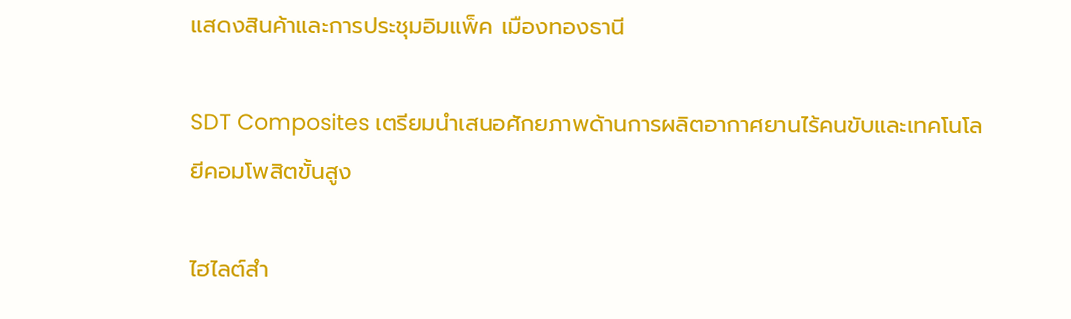แสดงสินค้าและการประชุมอิมแพ็ค เมืองทองธานี

SDT Composites เตรียมนำเสนอศักยภาพด้านการผลิตอากาศยานไร้คนขับและเทคโนโลยีคอมโพสิตขั้นสูง

ไฮไลต์สำ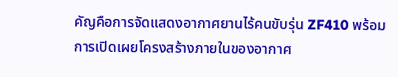คัญคือการจัดแสดงอากาศยานไร้คนขับรุ่น ZF410 พร้อมการเปิดเผยโครงสร้างภายในของอากาศ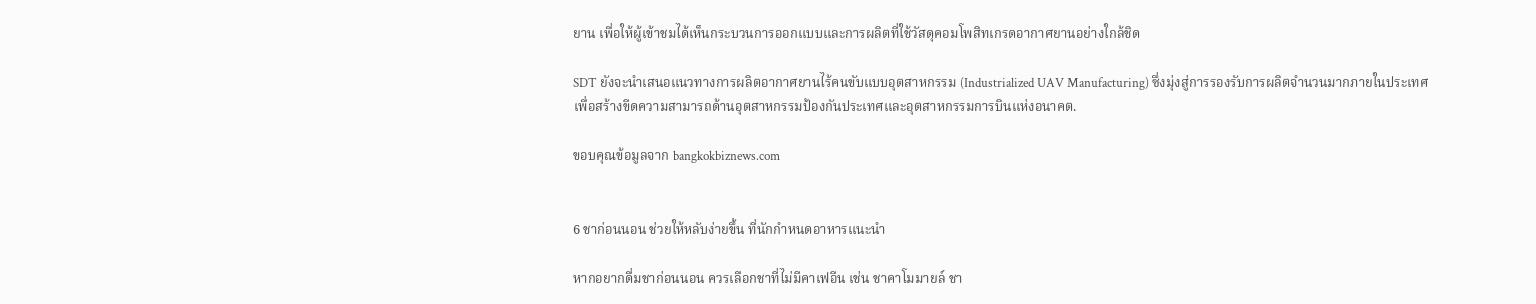ยาน เพื่อให้ผู้เข้าชมได้เห็นกระบวนการออกแบบและการผลิตที่ใช้วัสดุคอมโพสิทเกรดอากาศยานอย่างใกล้ชิด

SDT ยังจะนำเสนอแนวทางการผลิตอากาศยานไร้คนขับแบบอุตสาหกรรม (Industrialized UAV Manufacturing) ซึ่งมุ่งสู่การรองรับการผลิตจำนวนมากภายในประเทศ เพื่อสร้างขีดความสามารถด้านอุตสาหกรรมป้องกันประเทศและอุตสาหกรรมการบินแห่งอนาคต.

ขอบคุณข้อมูลจาก bangkokbiznews.com


6 ชาก่อนนอน ช่วยให้หลับง่ายขึ้น ที่นักกำหนดอาหารแนะนำ

หากอยากดื่มชาก่อนนอน ควรเลือกชาที่ไม่มีคาเฟอีน เช่น ชาคาโมมายล์ ชา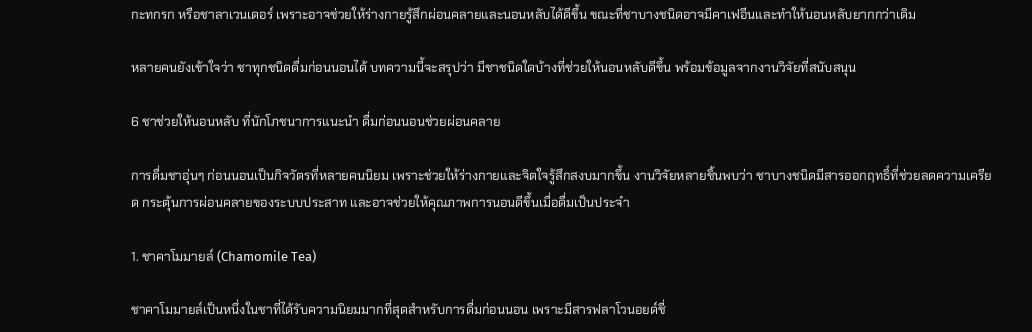กะทกรก หรือชาลาเวนเดอร์ เพราะอาจช่วยให้ร่างกายรู้สึกผ่อนคลายและนอนหลับได้ดีขึ้น ขณะที่ชาบางชนิดอาจมีคาเฟอีนและทำให้นอนหลับยากกว่าเดิม

หลายคนยังเข้าใจว่า ชาทุกชนิดดื่มก่อนนอนได้ บทความนี้จะสรุปว่า มีชาชนิดใดบ้างที่ช่วยให้นอนหลับดีขึ้น พร้อมข้อมูลจากงานวิจัยที่สนับสนุน

6 ชาช่วยให้นอนหลับ ที่นักโภชนาการแนะนำ ดื่มก่อนนอนช่วยผ่อนคลาย

การดื่มชาอุ่นๆ ก่อนนอนเป็นกิจวัตรที่หลายคนนิยม เพราะช่วยให้ร่างกายและจิตใจรู้สึกสงบมากขึ้น งานวิจัยหลายชิ้นพบว่า ชาบางชนิดมีสารออกฤทธิ์ที่ช่วยลดความเครียด กระตุ้นการผ่อนคลายของระบบประสาท และอาจช่วยให้คุณภาพการนอนดีขึ้นเมื่อดื่มเป็นประจำ

1. ชาคาโมมายล์ (Chamomile Tea)

ชาคาโมมายล์เป็นหนึ่งในชาที่ได้รับความนิยมมากที่สุดสำหรับการดื่มก่อนนอน เพราะมีสารฟลาโวนอยด์ชื่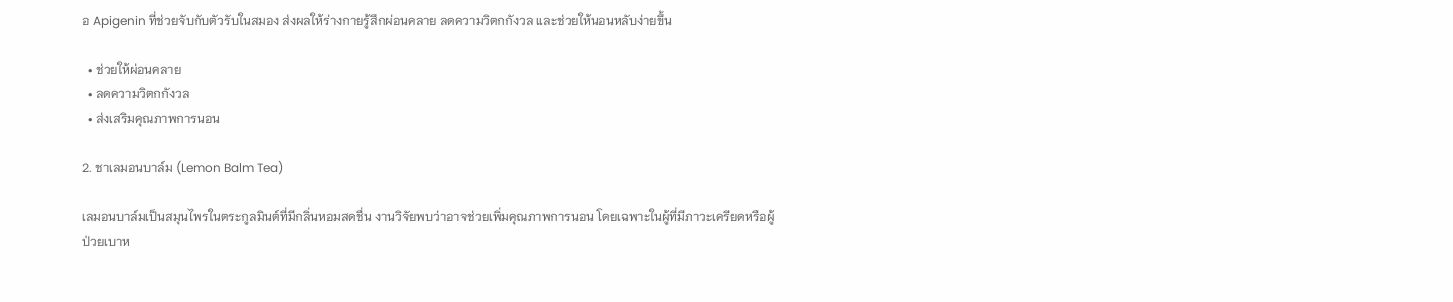อ Apigenin ที่ช่วยจับกับตัวรับในสมอง ส่งผลให้ร่างกายรู้สึกผ่อนคลาย ลดความวิตกกังวล และช่วยให้นอนหลับง่ายขึ้น

  • ช่วยให้ผ่อนคลาย
  • ลดความวิตกกังวล
  • ส่งเสริมคุณภาพการนอน

2. ชาเลมอนบาล์ม (Lemon Balm Tea)

เลมอนบาล์มเป็นสมุนไพรในตระกูลมินต์ที่มีกลิ่นหอมสดชื่น งานวิจัยพบว่าอาจช่วยเพิ่มคุณภาพการนอน โดยเฉพาะในผู้ที่มีภาวะเครียดหรือผู้ป่วยเบาห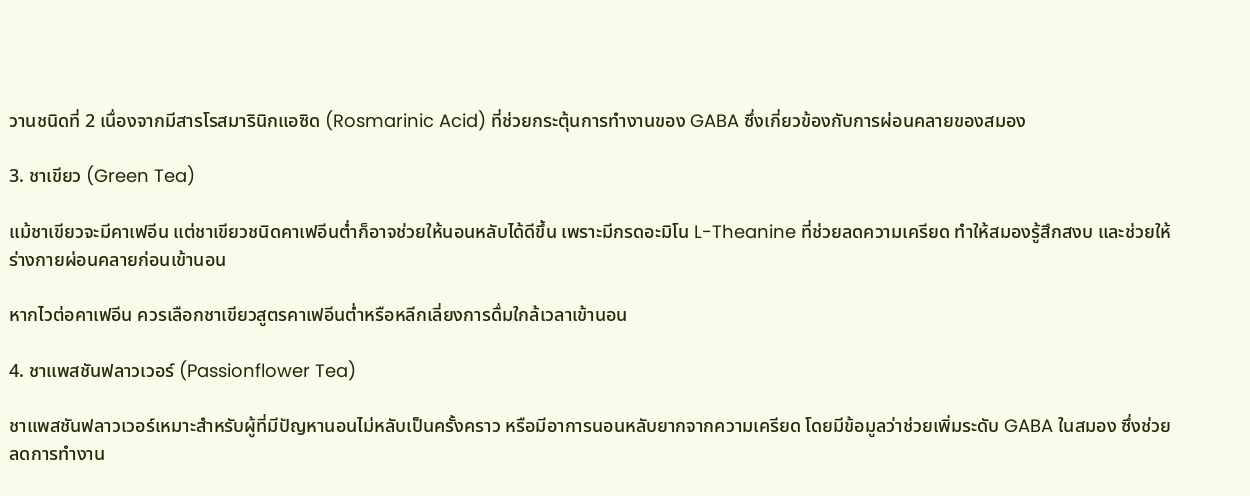วานชนิดที่ 2 เนื่องจากมีสารโรสมารินิกแอซิด (Rosmarinic Acid) ที่ช่วยกระตุ้นการทำงานของ GABA ซึ่งเกี่ยวข้องกับการผ่อนคลายของสมอง

3. ชาเขียว (Green Tea)

แม้ชาเขียวจะมีคาเฟอีน แต่ชาเขียวชนิดคาเฟอีนต่ำก็อาจช่วยให้นอนหลับได้ดีขึ้น เพราะมีกรดอะมิโน L-Theanine ที่ช่วยลดความเครียด ทำให้สมองรู้สึกสงบ และช่วยให้ร่างกายผ่อนคลายก่อนเข้านอน

หากไวต่อคาเฟอีน ควรเลือกชาเขียวสูตรคาเฟอีนต่ำหรือหลีกเลี่ยงการดื่มใกล้เวลาเข้านอน

4. ชาแพสชันฟลาวเวอร์ (Passionflower Tea)

ชาแพสชันฟลาวเวอร์เหมาะสำหรับผู้ที่มีปัญหานอนไม่หลับเป็นครั้งคราว หรือมีอาการนอนหลับยากจากความเครียด โดยมีข้อมูลว่าช่วยเพิ่มระดับ GABA ในสมอง ซึ่งช่วยลดการทำงาน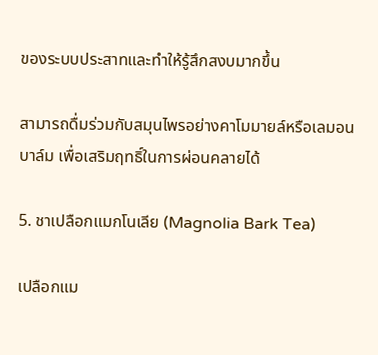ของระบบประสาทและทำให้รู้สึกสงบมากขึ้น

สามารถดื่มร่วมกับสมุนไพรอย่างคาโมมายล์หรือเลมอนบาล์ม เพื่อเสริมฤทธิ์ในการผ่อนคลายได้

5. ชาเปลือกแมกโนเลีย (Magnolia Bark Tea)

เปลือกแม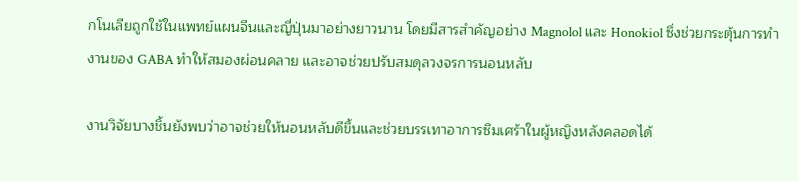กโนเลียถูกใช้ในแพทย์แผนจีนและญี่ปุ่นมาอย่างยาวนาน โดยมีสารสำคัญอย่าง Magnolol และ Honokiol ซึ่งช่วยกระตุ้นการทำงานของ GABA ทำให้สมองผ่อนคลาย และอาจช่วยปรับสมดุลวงจรการนอนหลับ

งานวิจัยบางชิ้นยังพบว่าอาจช่วยให้นอนหลับดีขึ้นและช่วยบรรเทาอาการซึมเศร้าในผู้หญิงหลังคลอดได้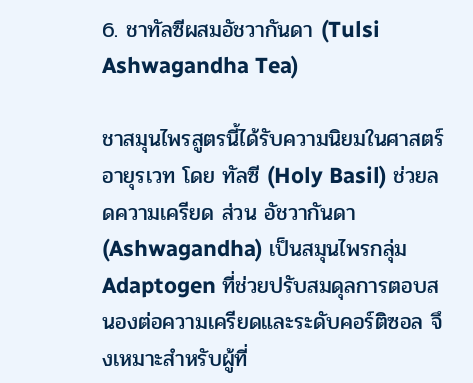6. ชาทัลซีผสมอัชวากันดา (Tulsi Ashwagandha Tea)

ชาสมุนไพรสูตรนี้ได้รับความนิยมในศาสตร์อายุรเวท โดย ทัลซี (Holy Basil) ช่วยลดความเครียด ส่วน อัชวากันดา (Ashwagandha) เป็นสมุนไพรกลุ่ม Adaptogen ที่ช่วยปรับสมดุลการตอบสนองต่อความเครียดและระดับคอร์ติซอล จึงเหมาะสำหรับผู้ที่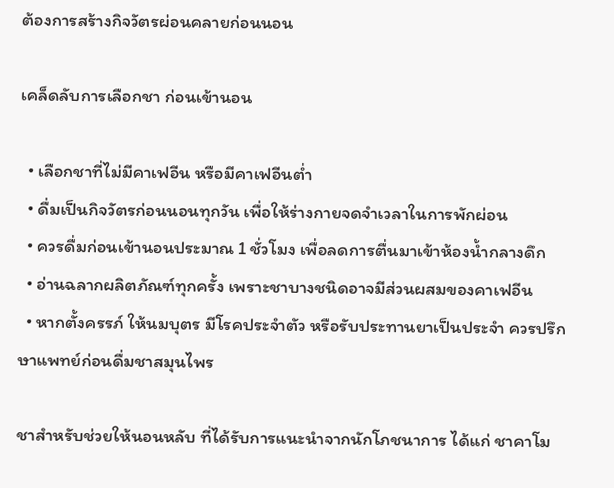ต้องการสร้างกิจวัตรผ่อนคลายก่อนนอน

เคล็ดลับการเลือกชา ก่อนเข้านอน

  • เลือกชาที่ไม่มีคาเฟอีน หรือมีคาเฟอีนต่ำ
  • ดื่มเป็นกิจวัตรก่อนนอนทุกวัน เพื่อให้ร่างกายจดจำเวลาในการพักผ่อน
  • ควรดื่มก่อนเข้านอนประมาณ 1 ชั่วโมง เพื่อลดการตื่นมาเข้าห้องน้ำกลางดึก
  • อ่านฉลากผลิตภัณฑ์ทุกครั้ง เพราะชาบางชนิดอาจมีส่วนผสมของคาเฟอีน
  • หากตั้งครรภ์ ให้นมบุตร มีโรคประจำตัว หรือรับประทานยาเป็นประจำ ควรปรึกษาแพทย์ก่อนดื่มชาสมุนไพร

ชาสำหรับช่วยให้นอนหลับ ที่ได้รับการแนะนำจากนักโภชนาการ ได้แก่ ชาคาโม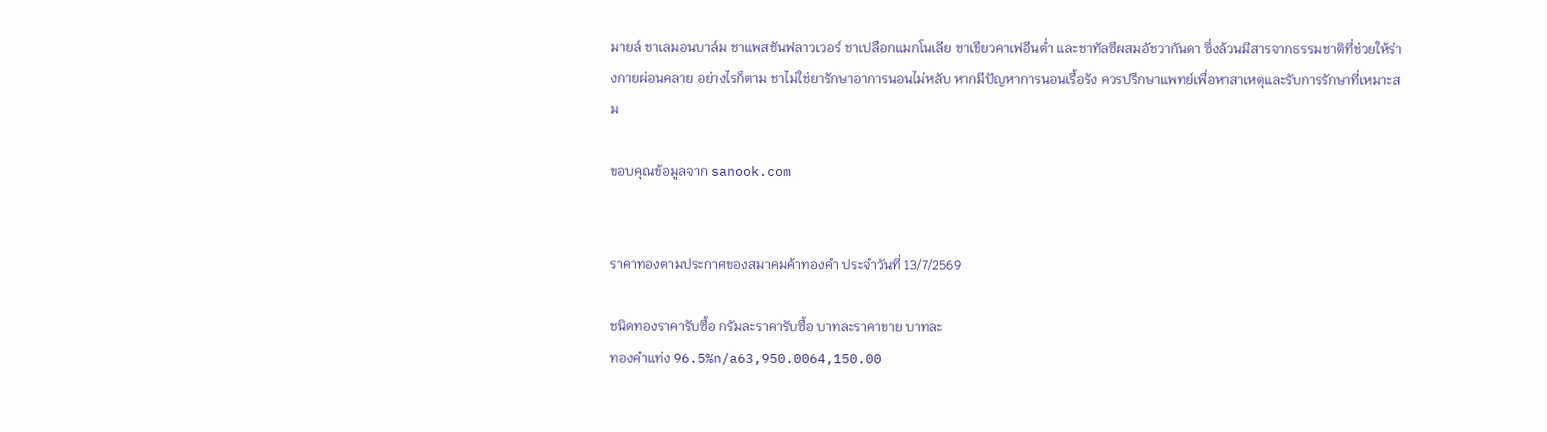มายล์ ชาเลมอนบาล์ม ชาแพสชันฟลาวเวอร์ ชาเปลือกแมกโนเลีย ชาเขียวคาเฟอีนต่ำ และชาทัลซีผสมอัชวากันดา ซึ่งล้วนมีสารจากธรรมชาติที่ช่วยให้ร่างกายผ่อนคลาย อย่างไรก็ตาม ชาไม่ใช่ยารักษาอาการนอนไม่หลับ หากมีปัญหาการนอนเรื้อรัง ควรปรึกษาแพทย์เพื่อหาสาเหตุและรับการรักษาที่เหมาะสม

ขอบคุณข้อมูลจาก sanook.com


ราคาทองตามประกาศของสมาคมค้าทองคำ ประจำวันที่ 13/7/2569

ชนิดทองราคารับซื้อ กรัมละราคารับซื้อ บาทละราคาขาย บาทละ
ทองคำแท่ง 96.5%n/a63,950.0064,150.00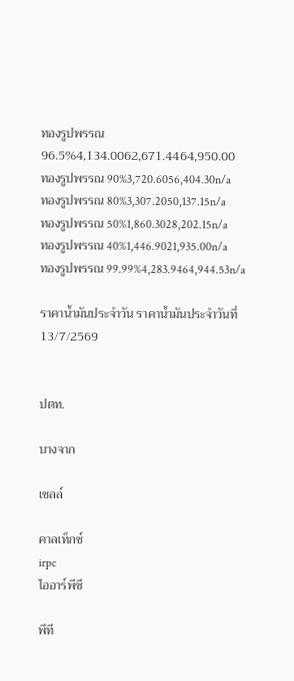ทองรูปพรรณ 96.5%4,134.0062,671.4464,950.00
ทองรูปพรรณ 90%3,720.6056,404.30n/a
ทองรูปพรรณ 80%3,307.2050,137.15n/a
ทองรูปพรรณ 50%1,860.3028,202.15n/a
ทองรูปพรรณ 40%1,446.9021,935.00n/a
ทองรูปพรรณ 99.99%4,283.9464,944.53n/a

ราคาน้ำมันประจำวัน ราคาน้ำมันประจำวันที่ 13/7/2569


ปตท.

บางจาก

เชลล์

คาลเท็กซ์
irpc
ไออาร์พีซี

พีที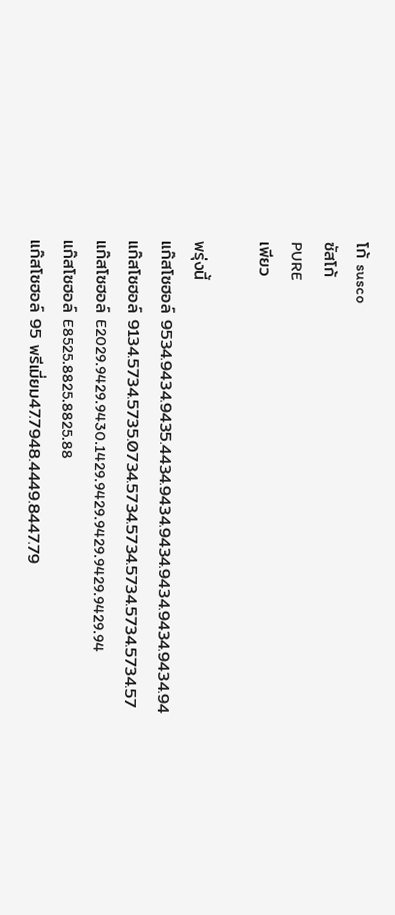โก้ susco
ซัสโก้
PURE
เพียว

พรุ่งนี้
แก๊สโซฮอล์ 9534.9434.9435.4434.9434.9434.9434.9434.9434.94
แก๊สโซฮอล์ 9134.5734.5735.0734.5734.5734.5734.5734.5734.57
แก๊สโซฮอล์ E2029.9429.9430.1429.9429.9429.9429.9429.94
แก๊สโซฮอล์ E8525.8825.8825.88
แก๊สโซฮอล์ 95 พรีเมี่ยม47.7948.4449.8447.79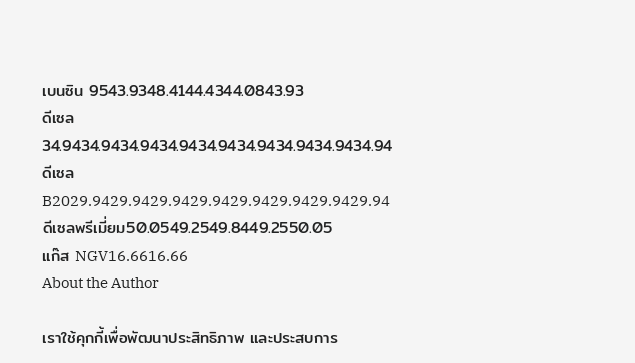เบนซิน 9543.9348.4144.4344.0843.93
ดีเซล34.9434.9434.9434.9434.9434.9434.9434.9434.94
ดีเซล B2029.9429.9429.9429.9429.9429.9429.9429.94
ดีเซลพรีเมี่ยม50.0549.2549.8449.2550.05
แก๊ส NGV16.6616.66
About the Author

เราใช้คุกกี้เพื่อพัฒนาประสิทธิภาพ และประสบการ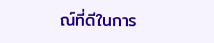ณ์ที่ดีในการ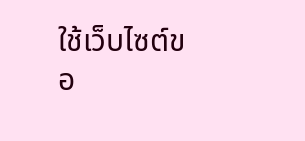ใช้เว็บไซต์ขอ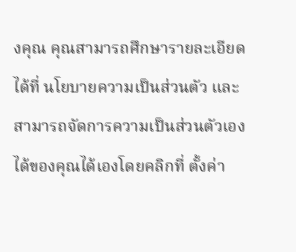งคุณ คุณสามารถศึกษารายละเอียดได้ที่ นโยบายความเป็นส่วนตัว และสามารถจัดการความเป็นส่วนตัวเองได้ของคุณได้เองโดยคลิกที่ ตั้งค่า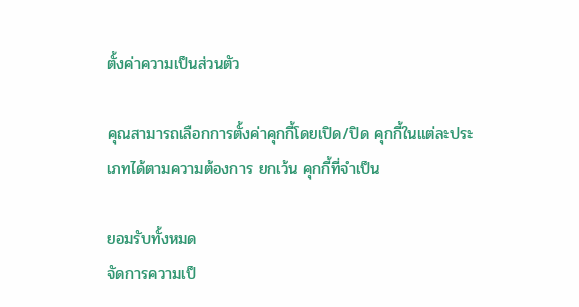ตั้งค่าความเป็นส่วนตัว

คุณสามารถเลือกการตั้งค่าคุกกี้โดยเปิด/ปิด คุกกี้ในแต่ละประเภทได้ตามความต้องการ ยกเว้น คุกกี้ที่จำเป็น

ยอมรับทั้งหมด
จัดการความเป็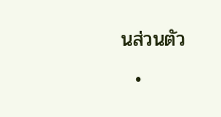นส่วนตัว
  •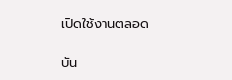เปิดใช้งานตลอด

บัน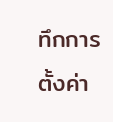ทึกการตั้งค่า